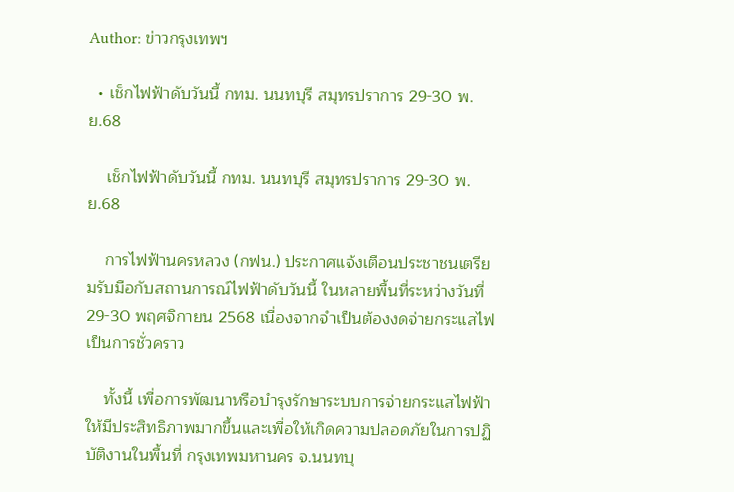Author: ข่าวกรุงเทพฯ

  • เช็กไฟฟ้าดับวันนี้ กทม. นนทบุรี สมุทรปราการ 29-30 พ.ย.68

    เช็กไฟฟ้าดับวันนี้ กทม. นนทบุรี สมุทรปราการ 29-30 พ.ย.68

    การไฟฟ้านครหลวง (กฟน.) ประกาศแจ้งเตือนประชาชนเตรียมรับมือกับสถานการณ์ไฟฟ้าดับวันนี้ ในหลายพื้นที่ระหว่างวันที่ 29-30 พฤศจิกายน 2568 เนื่องจากจำเป็นต้องงดจ่ายกระแสไฟเป็นการชั่วคราว

    ทั้งนี้ เพื่อการพัฒนาหรือบำรุงรักษาระบบการจ่ายกระแสไฟฟ้าให้มีประสิทธิภาพมากขึ้นและเพื่อให้เกิดความปลอดภัยในการปฏิบัติงานในพื้นที่ กรุงเทพมหานคร จ.นนทบุ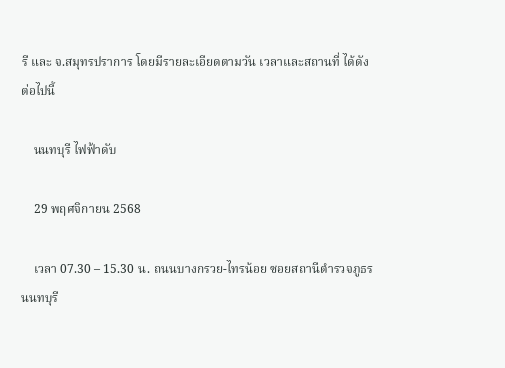รี และ จ.สมุทรปราการ โดยมีรายละเอียดตามวัน เวลาและสถานที่ ได้ดังต่อไปนี้

    นนทบุรี ไฟฟ้าดับ

    29 พฤศจิกายน 2568

    เวลา 07.30 – 15.30 น. ถนนบางกรวย-ไทรน้อย ซอยสถานีตำรวจภูธรนนทบุรี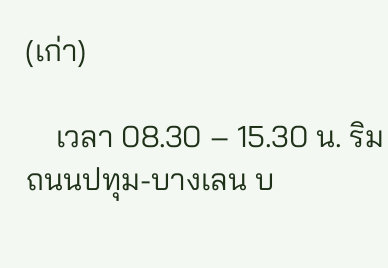(เก่า)

    เวลา 08.30 – 15.30 น. ริมถนนปทุม-บางเลน บ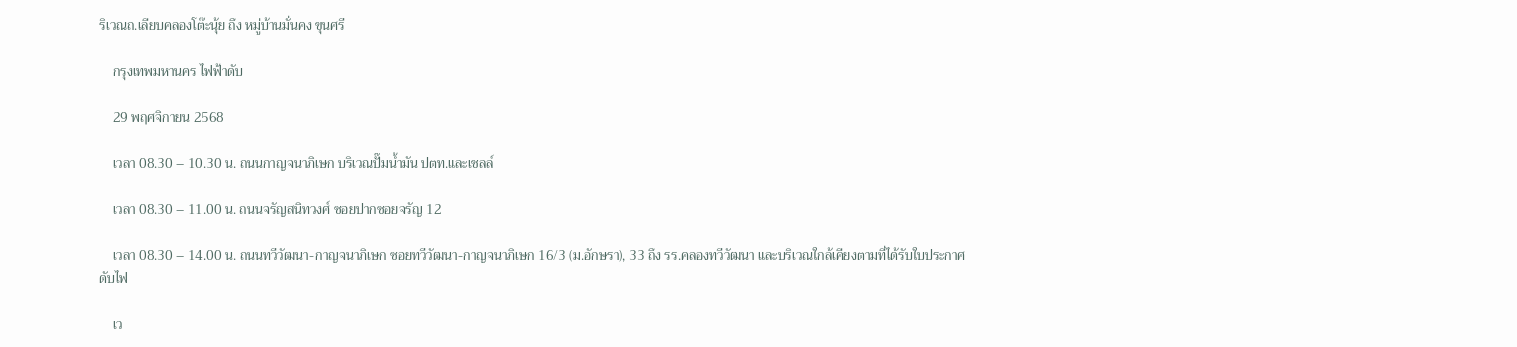ริเวณถ.เลียบคลองโต๊ะนุ้ย ถึง หมู่บ้านมั่นคง ขุนศรี

    กรุงเทพมหานคร ไฟฟ้าดับ

    29 พฤศจิกายน 2568

    เวลา 08.30 – 10.30 น. ถนนกาญจนาภิเษก บริเวณปั๊มน้ำมัน ปตท.และเชลล์

    เวลา 08.30 – 11.00 น. ถนนจรัญสนิทวงศ์ ซอยปากซอยจรัญ 12

    เวลา 08.30 – 14.00 น. ถนนทวีวัฒนา-กาญจนาภิเษก ซอยทวีวัฒนา-กาญจนาภิเษก 16/3 (ม.อักษรา), 33 ถึง รร.คลองทวีวัฒนา และบริเวณใกล้เคียงตามที่ได้รับใบประกาศดับไฟ

    เว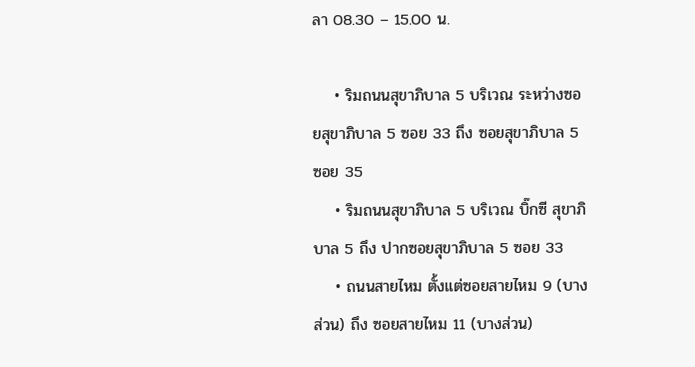ลา 08.30 – 15.00 น.

    • ริมถนนสุขาภิบาล 5 บริเวณ ระหว่างซอยสุขาภิบาล 5 ซอย 33 ถึง ซอยสุขาภิบาล 5 ซอย 35
    • ริมถนนสุขาภิบาล 5 บริเวณ บิ๊กซี สุขาภิบาล 5 ถึง ปากซอยสุขาภิบาล 5 ซอย 33
    • ถนนสายไหม ตั้งแต่ซอยสายไหม 9 (บางส่วน) ถึง ซอยสายไหม 11 (บางส่วน)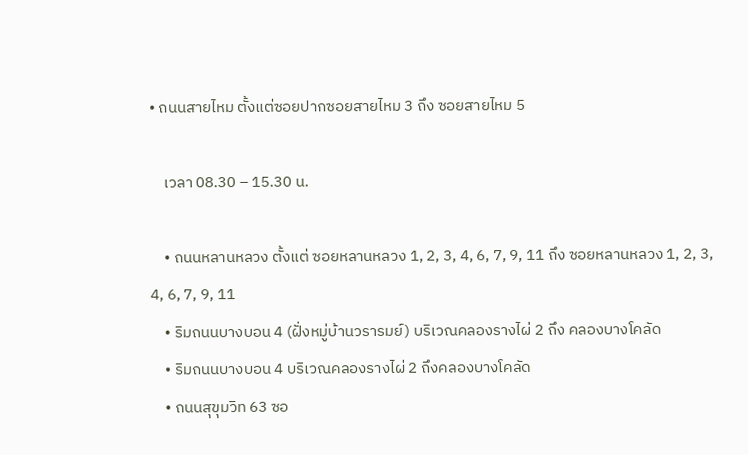• ถนนสายไหม ตั้งแต่ซอยปากซอยสายไหม 3 ถึง ซอยสายไหม 5

    เวลา 08.30 – 15.30 น.

    • ถนนหลานหลวง ตั้งแต่ ซอยหลานหลวง 1, 2, 3, 4, 6, 7, 9, 11 ถึง ซอยหลานหลวง 1, 2, 3, 4, 6, 7, 9, 11
    • ริมถนนบางบอน 4 (ฝั่งหมู่บ้านวรารมย์) บริเวณคลองรางไผ่ 2 ถึง คลองบางโคลัด
    • ริมถนนบางบอน 4 บริเวณคลองรางไผ่ 2 ถึงคลองบางโคลัด
    • ถนนสุขุมวิท 63 ซอ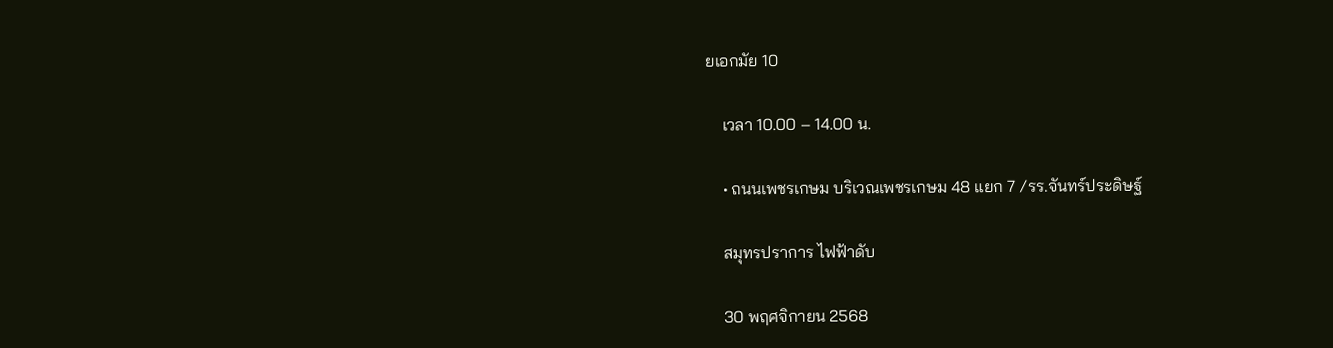ยเอกมัย 10

    เวลา 10.00 – 14.00 น.

    • ถนนเพชรเกษม บริเวณเพชรเกษม 48 แยก 7 /รร.จันทร์ประดิษฐ์

    สมุทรปราการ ไฟฟ้าดับ

    30 พฤศจิกายน 2568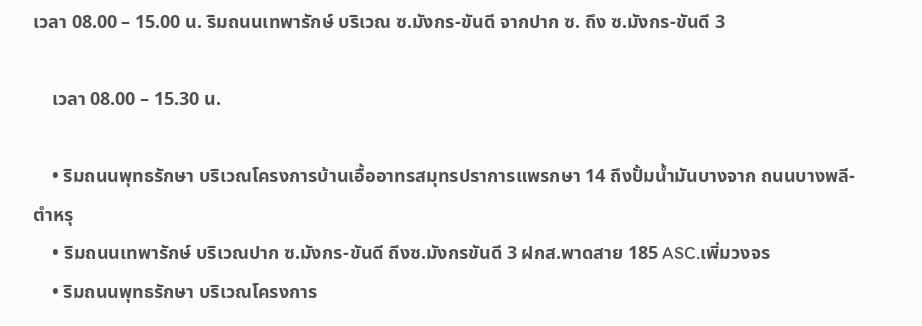เวลา 08.00 – 15.00 น. ริมถนนเทพารักษ์ บริเวณ ซ.มังกร-ขันดี จากปาก ซ. ถึง ซ.มังกร-ขันดี 3

    เวลา 08.00 – 15.30 น.

    • ริมถนนพุทธรักษา บริเวณโครงการบ้านเอื้ออาทรสมุทรปราการแพรกษา 14 ถึงปั้มน้ำมันบางจาก ถนนบางพลี-ตำหรุ
    • ริมถนนเทพารักษ์ บริเวณปาก ซ.มังกร-ขันดี ถึงซ.มังกรขันดี 3 ฝกส.พาดสาย 185 ASC.เพิ่มวงจร
    • ริมถนนพุทธรักษา บริเวณโครงการ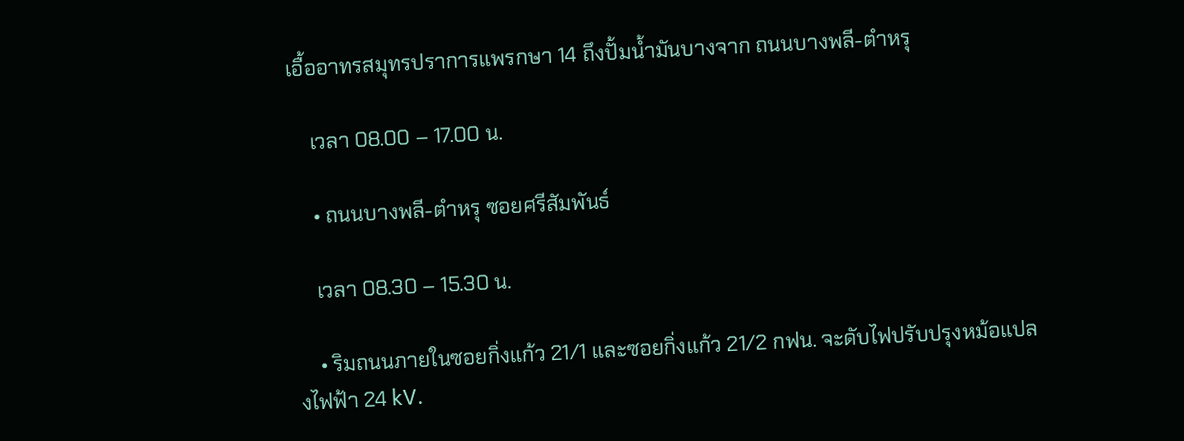เอื้ออาทรสมุทรปราการแพรกษา 14 ถึงปั้มน้ำมันบางจาก ถนนบางพลี-ตำหรุ

    เวลา 08.00 – 17.00 น.

    • ถนนบางพลี-ตำหรุ ซอยศรีสัมพันธ์

    เวลา 08.30 – 15.30 น.

    • ริมถนนภายในซอยกิ่งแก้ว 21/1 และซอยกิ่งแก้ว 21/2 กฟน. จะดับไฟปรับปรุงหม้อแปลงไฟฟ้า 24 kV.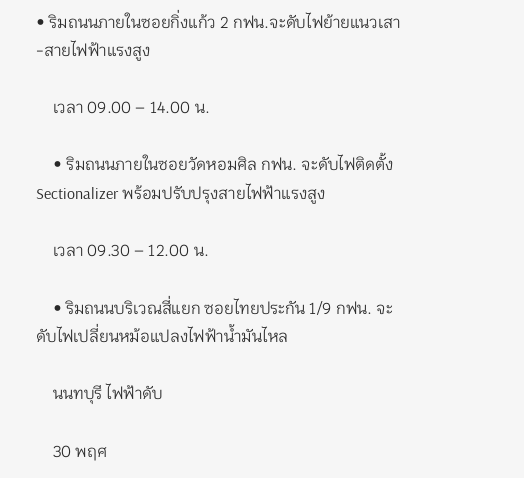• ริมถนนภายในซอยกิ่งแก้ว 2 กฟน.จะดับไฟย้ายแนวเสา-สายไฟฟ้าแรงสูง

    เวลา 09.00 – 14.00 น.

    • ริมถนนภายในซอยวัดหอมศิล กฟน. จะดับไฟติดตั้ง Sectionalizer พร้อมปรับปรุงสายไฟฟ้าแรงสูง

    เวลา 09.30 – 12.00 น.

    • ริมถนนบริเวณสี่แยก ซอยไทยประกัน 1/9 กฟน. จะดับไฟเปลี่ยนหม้อแปลงไฟฟ้าน้ำมันไหล

    นนทบุรี ไฟฟ้าดับ

    30 พฤศ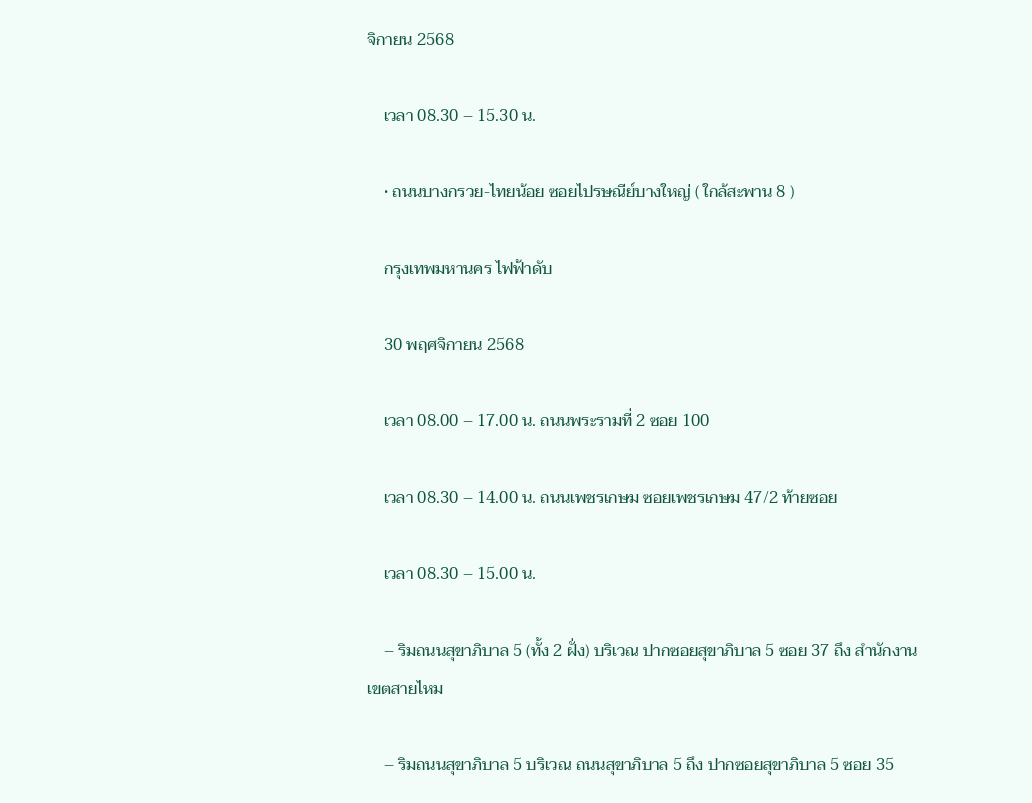จิกายน 2568

    เวลา 08.30 – 15.30 น.

    • ถนนบางกรวย-ไทยน้อย ซอยไปรษณีย์บางใหญ่ ( ใกล้สะพาน 8 )

    กรุงเทพมหานคร ไฟฟ้าดับ

    30 พฤศจิกายน 2568

    เวลา 08.00 – 17.00 น. ถนนพระรามที่ 2 ซอย 100

    เวลา 08.30 – 14.00 น. ถนนเพชรเกษม ซอยเพชรเกษม 47/2 ท้ายซอย

    เวลา 08.30 – 15.00 น.

    – ริมถนนสุขาภิบาล 5 (ทั้ง 2 ฝั่ง) บริเวณ ปากซอยสุขาภิบาล 5 ซอย 37 ถึง สำนักงานเขตสายไหม

    – ริมถนนสุขาภิบาล 5 บริเวณ ถนนสุขาภิบาล 5 ถึง ปากซอยสุขาภิบาล 5 ซอย 35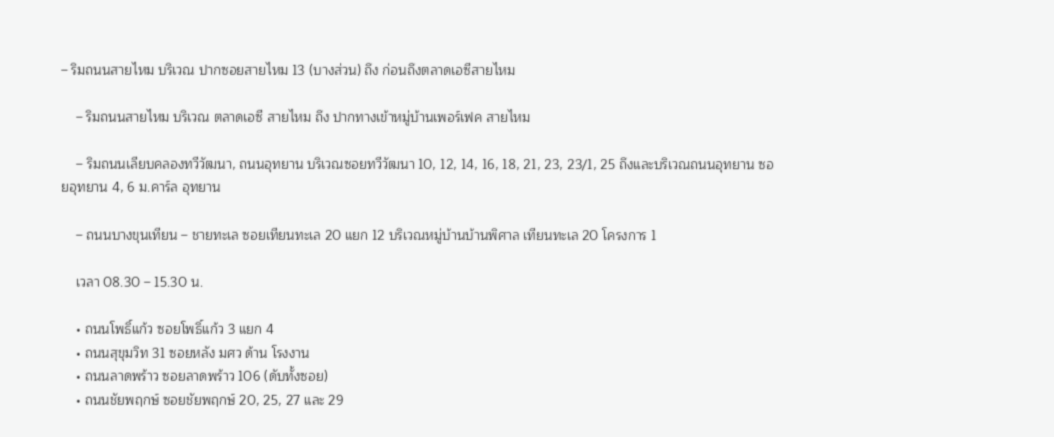– ริมถนนสายไหม บริเวณ ปากซอยสายไหม 13 (บางส่วน) ถึง ก่อนถึงตลาดเอซีสายไหม

    – ริมถนนสายไหม บริเวณ ตลาดเอซี สายไหม ถึง ปากทางเข้าหมู่บ้านเพอร์เฟค สายไหม

    – ริมถนนเลียบคลองทวีวัฒนา, ถนนอุทยาน บริเวณซอยทวีวัฒนา 10, 12, 14, 16, 18, 21, 23, 23/1, 25 ถึงและบริเวณถนนอุทยาน ซอยอุทยาน 4, 6 ม.คาร์ล อุทยาน

    – ถนนบางขุนเทียน – ชายทะเล ซอยเทียนทะเล 20 แยก 12 บริเวณหมู่บ้านบ้านพิศาล เทียนทะเล 20 โครงการ 1

    เวลา 08.30 – 15.30 น.

    • ถนนโพธิ์แก้ว ซอยโพธิ์แก้ว 3 แยก 4
    • ถนนสุขุมวิท 31 ซอยหลัง มศว ด้าน โรงงาน
    • ถนนลาดพร้าว ซอยลาดพร้าว 106 (ดับทั้งซอย)
    • ถนนชัยพฤกษ์ ซอยชัยพฤกษ์ 20, 25, 27 และ 29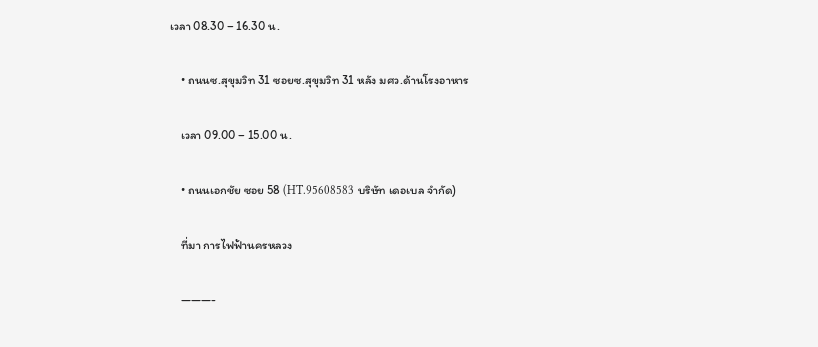เวลา 08.30 – 16.30 น.

    • ถนนซ.สุขุมวิท 31 ซอยซ.สุขุมวิท 31 หลัง มศว.ด้านโรงอาหาร

    เวลา 09.00 – 15.00 น.

    • ถนนเอกชัย ซอย 58 (HT.95608583 บริษัท เดอเบล จำกัด)

    ที่มา การไฟฟ้านครหลวง

    ———-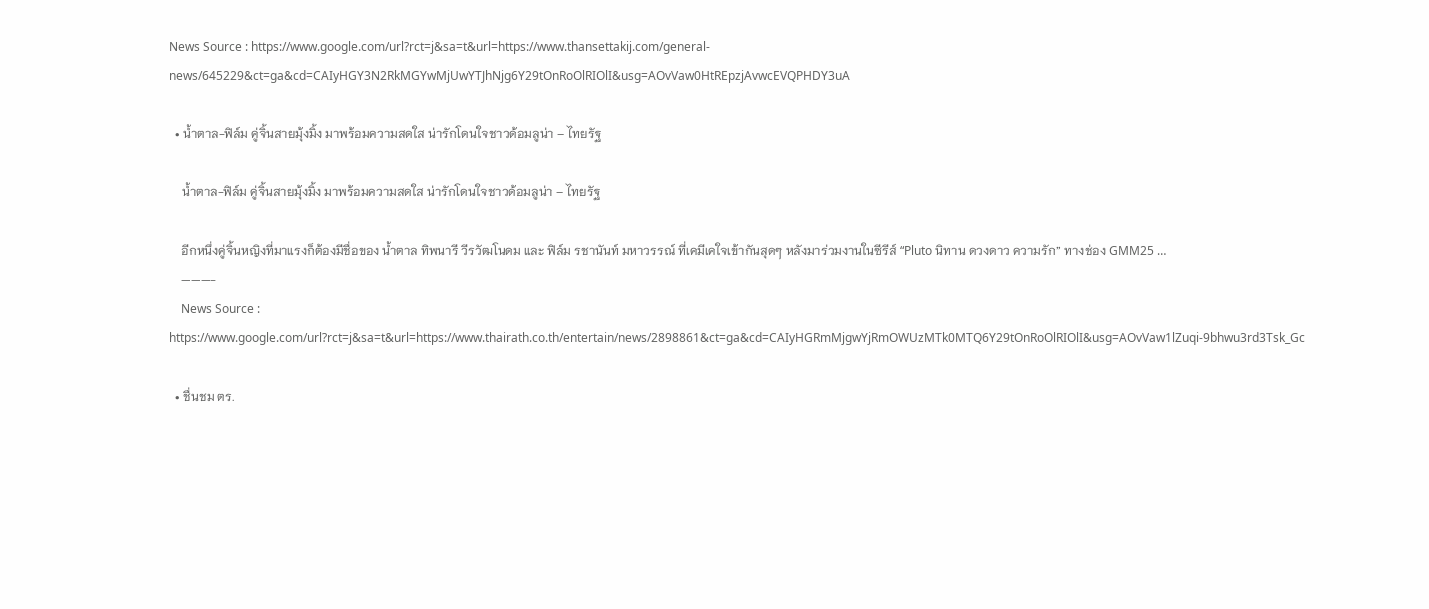News Source : https://www.google.com/url?rct=j&sa=t&url=https://www.thansettakij.com/general-news/645229&ct=ga&cd=CAIyHGY3N2RkMGYwMjUwYTJhNjg6Y29tOnRoOlRIOlI&usg=AOvVaw0HtREpzjAvwcEVQPHDY3uA

  • น้ำตาล-ฟิล์ม คู่จิ้นสายมุ้งมิ้ง มาพร้อมความสดใส น่ารักโดนใจชาวด้อมลูน่า – ไทยรัฐ

    น้ำตาล-ฟิล์ม คู่จิ้นสายมุ้งมิ้ง มาพร้อมความสดใส น่ารักโดนใจชาวด้อมลูน่า – ไทยรัฐ

    อีกหนึ่งคู่จิ้นหญิงที่มาแรงก็ต้องมีชื่อของ น้ำตาล ทิพนารี วีรวัฒโนดม และ ฟิล์ม รชานันท์ มหาวรรณ์ ที่เคมีเคใจเข้ากันสุดๆ หลังมาร่วมงานในซีรีส์ “Pluto นิทาน ดวงดาว ความรัก” ทางช่อง GMM25 …
    ———-
    News Source : https://www.google.com/url?rct=j&sa=t&url=https://www.thairath.co.th/entertain/news/2898861&ct=ga&cd=CAIyHGRmMjgwYjRmOWUzMTk0MTQ6Y29tOnRoOlRIOlI&usg=AOvVaw1lZuqi-9bhwu3rd3Tsk_Gc

  • ชื่นชม ตร.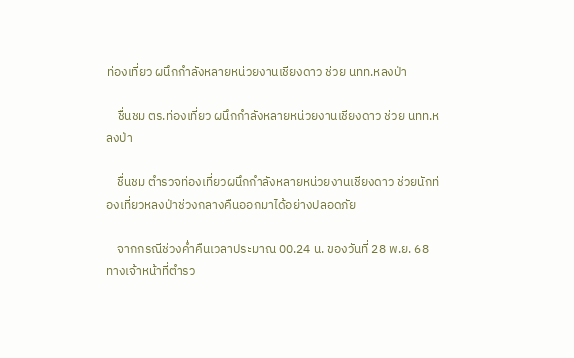ท่องเที่ยว ผนึกกำลังหลายหน่วยงานเชียงดาว ช่วย นทท.หลงป่า

    ชื่นชม ตร.ท่องเที่ยว ผนึกกำลังหลายหน่วยงานเชียงดาว ช่วย นทท.หลงป่า

    ชื่นชม ตำรวจท่องเที่ยวผนึกกำลังหลายหน่วยงานเชียงดาว ช่วยนักท่องเที่ยวหลงป่าช่วงกลางคืนออกมาได้อย่างปลอดภัย

    จากกรณีช่วงค่ำคืนเวลาประมาณ 00.24 น. ของวันที่ 28 พ.ย. 68 ทางเจ้าหน้าที่ตำรว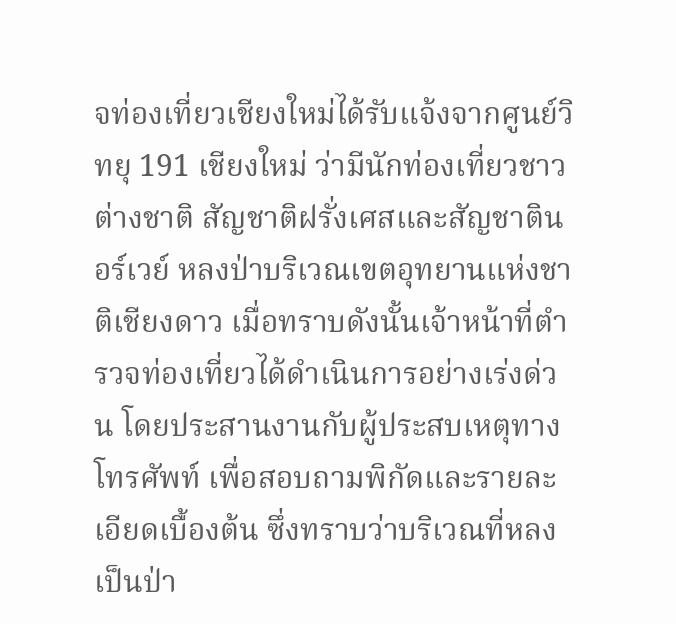จท่องเที่ยวเชียงใหม่ได้รับแจ้งจากศูนย์วิทยุ 191 เชียงใหม่ ว่ามีนักท่องเที่ยวชาวต่างชาติ สัญชาติฝรั่งเศสและสัญชาตินอร์เวย์ หลงป่าบริเวณเขตอุทยานแห่งชาติเชียงดาว เมื่อทราบดังนั้นเจ้าหน้าที่ตำรวจท่องเที่ยวได้ดำเนินการอย่างเร่งด่วน โดยประสานงานกับผู้ประสบเหตุทางโทรศัพท์ เพื่อสอบถามพิกัดและรายละเอียดเบื้องต้น ซึ่งทราบว่าบริเวณที่หลงเป็นป่า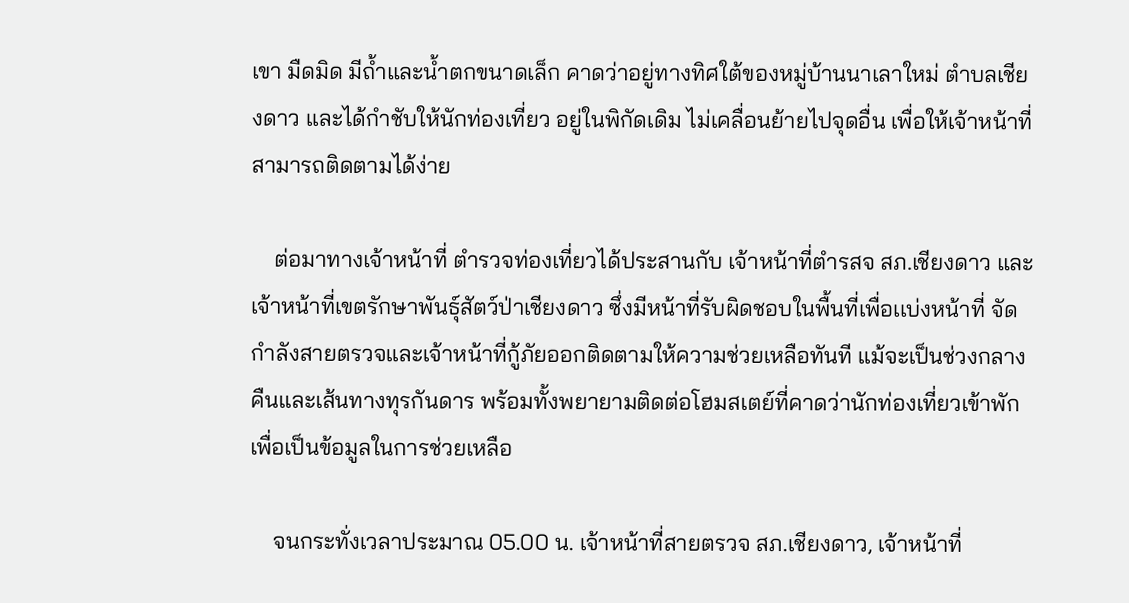เขา มืดมิด มีถ้ำและน้ำตกขนาดเล็ก คาดว่าอยู่ทางทิศใต้ของหมู่บ้านนาเลาใหม่ ตำบลเชียงดาว และได้กำชับให้นักท่องเที่ยว อยู่ในพิกัดเดิม ไม่เคลื่อนย้ายไปจุดอื่น เพื่อให้เจ้าหน้าที่สามารถติดตามได้ง่าย

    ต่อมาทางเจ้าหน้าที่ ตำรวจท่องเที่ยวได้ประสานกับ เจ้าหน้าที่ตำรสจ สภ.เชียงดาว และเจ้าหน้าที่เขตรักษาพันธุ์สัตว์ป่าเชียงดาว ซึ่งมีหน้าที่รับผิดชอบในพื้นที่เพื่อเเบ่งหน้าที่ จัดกำลังสายตรวจและเจ้าหน้าที่กู้ภัยออกติดตามให้ความช่วยเหลือทันที แม้จะเป็นช่วงกลางคืนและเส้นทางทุรกันดาร พร้อมทั้งพยายามติดต่อโฮมสเตย์ที่คาดว่านักท่องเที่ยวเข้าพักเพื่อเป็นข้อมูลในการช่วยเหลือ

    จนกระทั่งเวลาประมาณ 05.00 น. เจ้าหน้าที่สายตรวจ สภ.เชียงดาว, เจ้าหน้าที่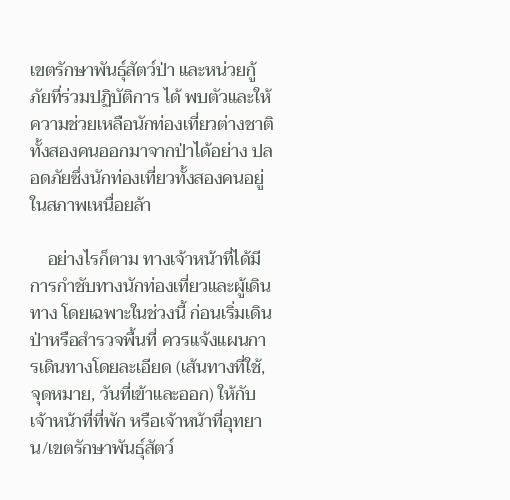เขตรักษาพันธุ์สัตว์ป่า และหน่วยกู้ภัยที่ร่วมปฏิบัติการ ได้ พบตัวและให้ความช่วยเหลือนักท่องเที่ยวต่างชาติทั้งสองคนออกมาจากป่าได้อย่าง ปลอดภัยซึ่งนักท่องเที่ยวทั้งสองคนอยู่ในสภาพเหนื่อยล้า

    อย่างไรก็ตาม ทางเจ้าหน้าที่ได้มีการกำชับทางนักท่องเที่ยวและผู้เดินทาง โดยเฉพาะในช่วงนี้ ก่อนเริ่มเดินป่าหรือสำรวจพื้นที่ ควรแจ้งแผนการเดินทางโดยละเอียด (เส้นทางที่ใช้, จุดหมาย, วันที่เข้าและออก) ให้กับเจ้าหน้าที่ที่พัก หรือเจ้าหน้าที่อุทยาน/เขตรักษาพันธุ์สัตว์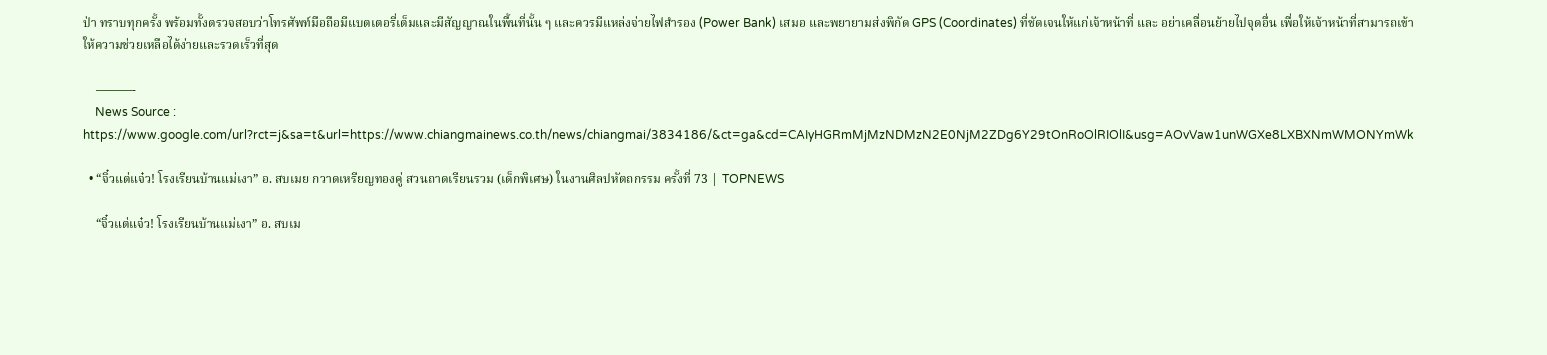ป่า ทราบทุกครั้ง พร้อมทั้งตรวจสอบว่าโทรศัพท์มือถือมีแบตเตอรี่เต็มและมีสัญญาณในพื้นที่นั้น ๆ และควรมีแหล่งจ่ายไฟสำรอง (Power Bank) เสมอ และพยายามส่งพิกัด GPS (Coordinates) ที่ชัดเจนให้แก่เจ้าหน้าที่ และ อย่าเคลื่อนย้ายไปจุดอื่น เพื่อให้เจ้าหน้าที่สามารถเข้าให้ความช่วยเหลือได้ง่ายและรวดเร็วที่สุด

    ———-
    News Source : https://www.google.com/url?rct=j&sa=t&url=https://www.chiangmainews.co.th/news/chiangmai/3834186/&ct=ga&cd=CAIyHGRmMjMzNDMzN2E0NjM2ZDg6Y29tOnRoOlRIOlI&usg=AOvVaw1unWGXe8LXBXNmWMONYmWk

  • “จิ๋วแต่แจ๋ว! โรงเรียนบ้านแม่เงา” อ. สบเมย กวาดเหรียญทองคู่ สวนถาดเรียนรวม (เด็กพิเศษ) ในงานศิลปหัตถกรรม ครั้งที่ 73 | TOPNEWS

    “จิ๋วแต่แจ๋ว! โรงเรียนบ้านแม่เงา” อ. สบเม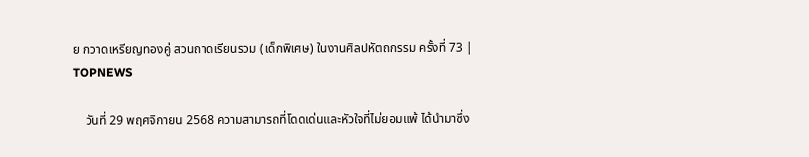ย กวาดเหรียญทองคู่ สวนถาดเรียนรวม (เด็กพิเศษ) ในงานศิลปหัตถกรรม ครั้งที่ 73 | TOPNEWS

    วันที่ 29 พฤศจิกายน 2568 ความสามารถที่โดดเด่นและหัวใจที่ไม่ยอมแพ้ ได้นำมาซึ่ง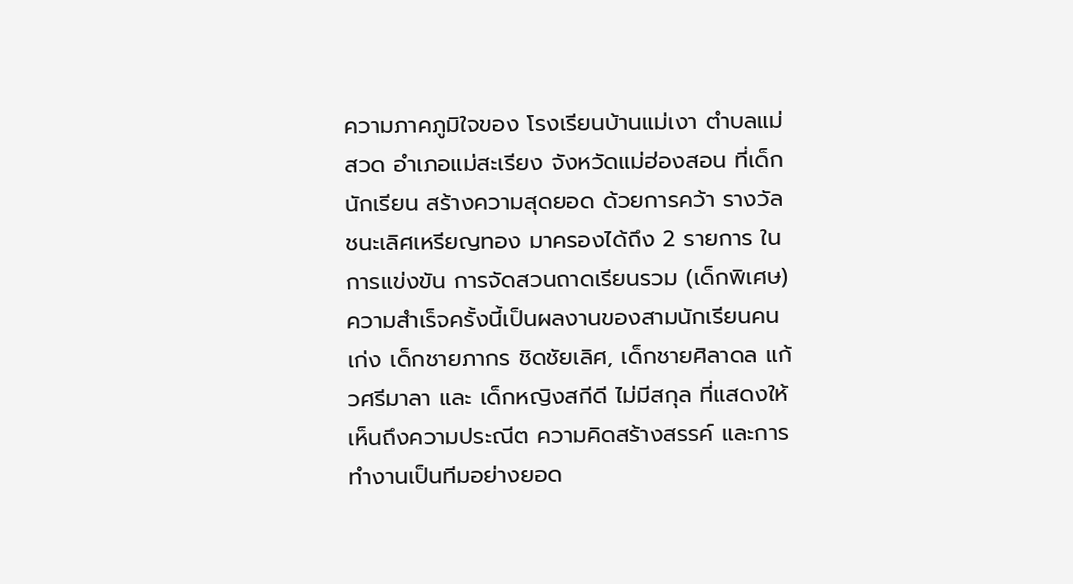ความภาคภูมิใจของ โรงเรียนบ้านแม่เงา ตำบลแม่สวด อำเภอแม่สะเรียง จังหวัดแม่ฮ่องสอน ที่เด็กนักเรียน สร้างความสุดยอด ด้วยการคว้า รางวัลชนะเลิศเหรียญทอง มาครองได้ถึง 2 รายการ ในการแข่งขัน การจัดสวนถาดเรียนรวม (เด็กพิเศษ) ความสำเร็จครั้งนี้เป็นผลงานของสามนักเรียนคนเก่ง เด็กชายภากร ชิดชัยเลิศ, เด็กชายศิลาดล แก้วศรีมาลา และ เด็กหญิงสกีดี ไม่มีสกุล ที่แสดงให้เห็นถึงความประณีต ความคิดสร้างสรรค์ และการทำงานเป็นทีมอย่างยอด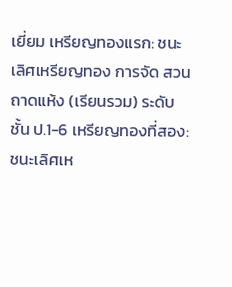เยี่ยม เหรียญทองแรก: ชนะเลิศเหรียญทอง การจัด สวนถาดแห้ง (เรียนรวม) ระดับชั้น ป.1-6 เหรียญทองที่สอง: ชนะเลิศเห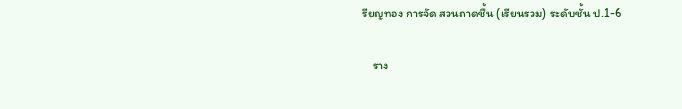รียญทอง การจัด สวนถาดชื้น (เรียนรวม) ระดับชั้น ป.1-6

    ราง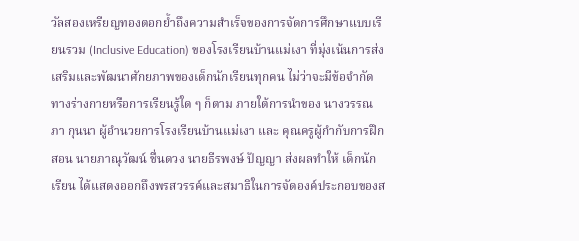วัลสองเหรียญทองตอกย้ำถึงความสำเร็จของการจัดการศึกษาแบบเรียนรวม (Inclusive Education) ของโรงเรียนบ้านแม่เงา ที่มุ่งเน้นการส่งเสริมและพัฒนาศักยภาพของเด็กนักเรียนทุกคน ไม่ว่าจะมีข้อจำกัดทางร่างกายหรือการเรียนรู้ใด ๆ ก็ตาม ภายใต้การนำของ นางวรรณภา กุนนา ผู้อำนวยการโรงเรียนบ้านแม่เงา และ คุณครูผู้กำกับการฝึกสอน นายภาณุวัฒน์ ชื่นดวง นายธีรพงษ์ ปัญญา ส่งผลทำให้ เด็กนักเรียน ได้แสดงออกถึงพรสวรรค์และสมาธิในการจัดองค์ประกอบของส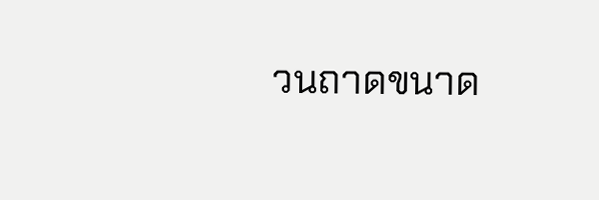วนถาดขนาด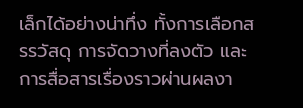เล็กได้อย่างน่าทึ่ง ทั้งการเลือกสรรวัสดุ การจัดวางที่ลงตัว และการสื่อสารเรื่องราวผ่านผลงา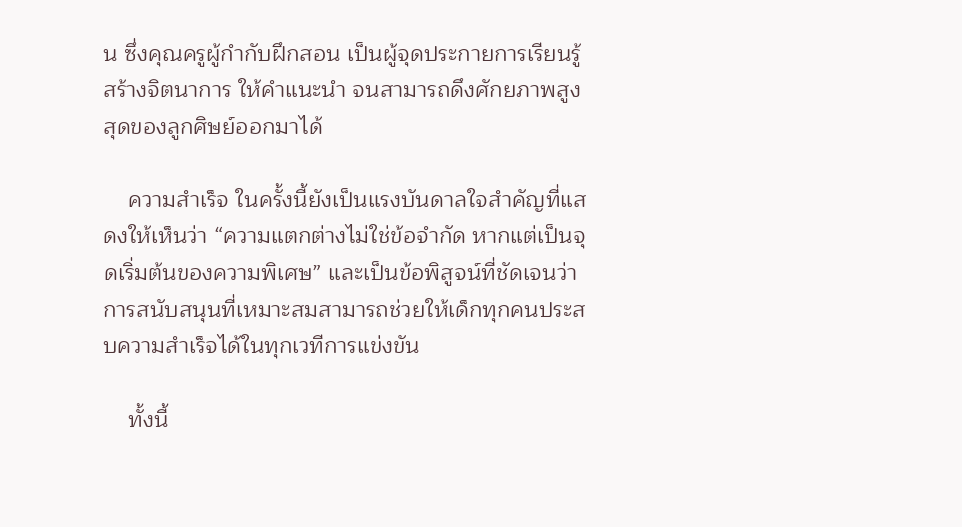น ซึ่งคุณครูผู้กำกับฝึกสอน เป็นผู้จุดประกายการเรียนรู้สร้างจิตนาการ ให้คำแนะนำ จนสามารถดึงศักยภาพสูงสุดของลูกศิษย์ออกมาได้

    ความสำเร็จ ในครั้งนี้ยังเป็นแรงบันดาลใจสำคัญที่แสดงให้เห็นว่า “ความแตกต่างไม่ใช่ข้อจำกัด หากแต่เป็นจุดเริ่มต้นของความพิเศษ” และเป็นข้อพิสูจน์ที่ชัดเจนว่าการสนับสนุนที่เหมาะสมสามารถช่วยให้เด็กทุกคนประสบความสำเร็จได้ในทุกเวทีการแข่งขัน

    ทั้งนี้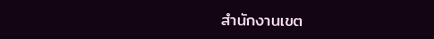สำนักงานเขต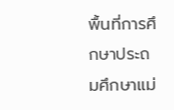พื้นที่การศึกษาประถมศึกษาแม่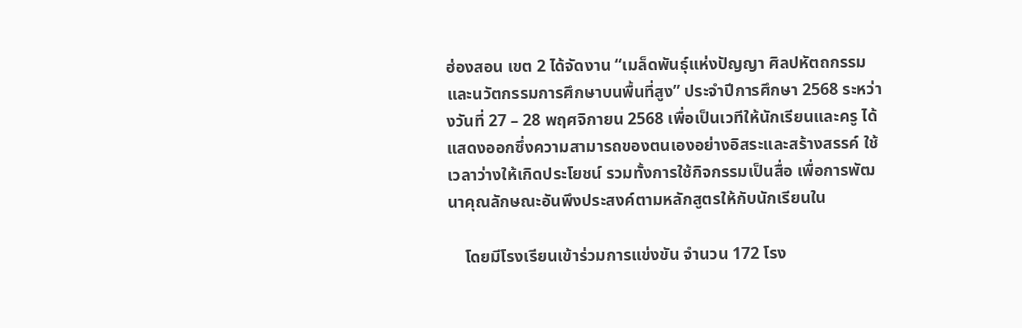ฮ่องสอน เขต 2 ได้จัดงาน “เมล็ดพันธุ์แห่งปัญญา ศิลปหัตถกรรมและนวัตกรรมการศึกษาบนพื้นที่สูง” ประจำปีการศึกษา 2568 ระหว่างวันที่ 27 – 28 พฤศจิกายน 2568 เพื่อเป็นเวทีให้นักเรียนและครู ได้แสดงออกซึ่งความสามารถของตนเองอย่างอิสระและสร้างสรรค์ ใช้เวลาว่างให้เกิดประโยชน์ รวมทั้งการใช้กิจกรรมเป็นสื่อ เพื่อการพัฒนาคุณลักษณะอันพึงประสงค์ตามหลักสูตรให้กับนักเรียนใน

    โดยมีโรงเรียนเข้าร่วมการแข่งขัน จำนวน 172 โรง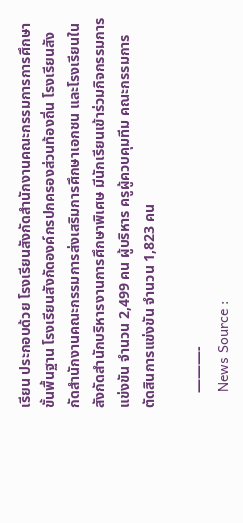เรียน ประกอบด้วย โรงเรียนสังกัดสำนักงานคณะกรรมการการศึกษาขั้นพื้นฐาน โรงเรียนสังกัดองค์กรปกครองส่วนท้องถิ่น โรงเรียนสังกัดสำนักงานคณะกรรมการส่งเสริมการศึกษาเอกชน และโรงเรียนในสังกัดสำนักบริหารงานการศึกษาพิเศษ มีนักเรียนเข้าร่วมกิจกรรมการแข่งขัน จำนวน 2,499 คน ผู้บริหาร ครูผู้ควบคุมทีม คณะกรรมการตัดสินการแข่งขัน จำนวน 1,823 คน

    ———-
    News Source :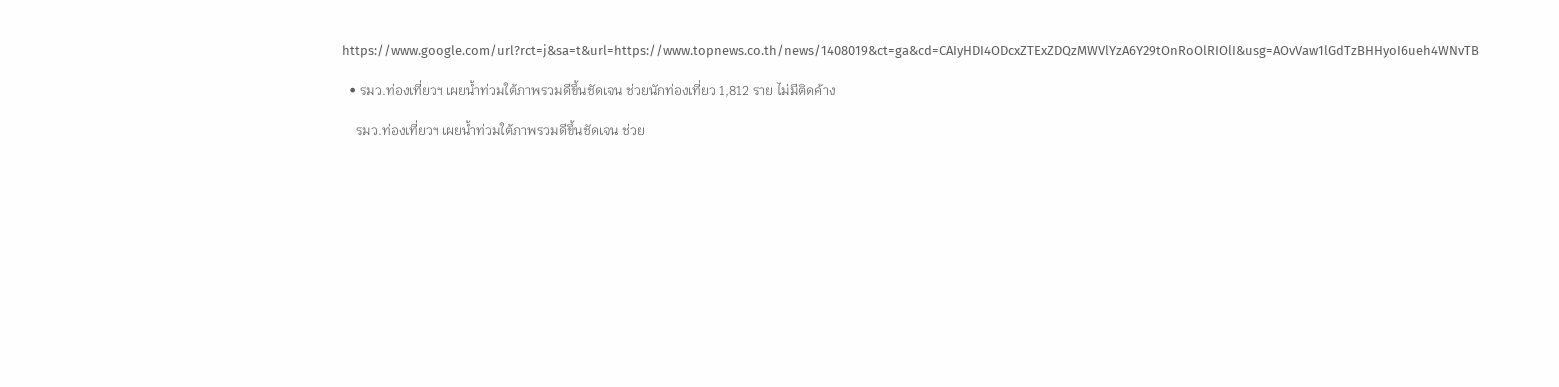https://www.google.com/url?rct=j&sa=t&url=https://www.topnews.co.th/news/1408019&ct=ga&cd=CAIyHDI4ODcxZTExZDQzMWVlYzA6Y29tOnRoOlRIOlI&usg=AOvVaw1lGdTzBHHyoI6ueh4WNvTB

  • รมว.ท่องเที่ยวฯ เผยน้ำท่วมใต้ภาพรวมดีขึ้นชัดเจน ช่วยนักท่องเที่ยว 1,812 ราย ไม่มีติดค้าง

    รมว.ท่องเที่ยวฯ เผยน้ำท่วมใต้ภาพรวมดีขึ้นชัดเจน ช่วย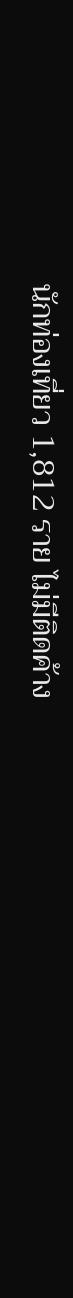นักท่องเที่ยว 1,812 ราย ไม่มีติดค้าง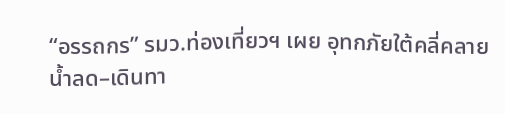“อรรถกร” รมว.ท่องเที่ยวฯ เผย อุทกภัยใต้คลี่คลาย น้ำลด–เดินทา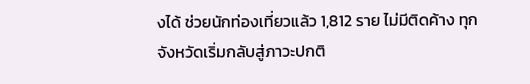งได้ ช่วยนักท่องเที่ยวแล้ว 1,812 ราย ไม่มีติดค้าง ทุกจังหวัดเริ่มกลับสู่ภาวะปกติ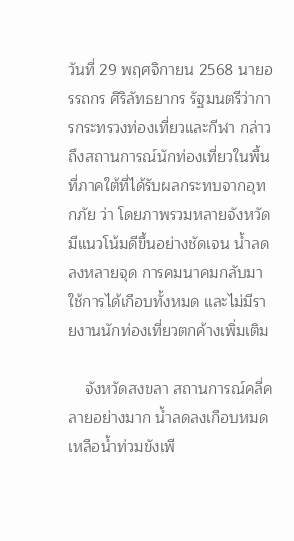วันที่ 29 พฤศจิกายน 2568 นายอรรถกร ศิริลัทธยากร รัฐมนตรีว่าการกระทรวงท่องเที่ยวและกีฬา กล่าวถึงสถานการณ์นักท่องเที่ยวในพื้นที่ภาคใต้ที่ได้รับผลกระทบจากอุทกภัย ว่า โดยภาพรวมหลายจังหวัดมีแนวโน้มดีขึ้นอย่างชัดเจน น้ำลดลงหลายจุด การคมนาคมกลับมาใช้การได้เกือบทั้งหมด และไม่มีรายงานนักท่องเที่ยวตกค้างเพิ่มเติม

    จังหวัดสงขลา สถานการณ์คลี่คลายอย่างมาก น้ำลดลงเกือบหมด เหลือน้ำท่วมขังเพี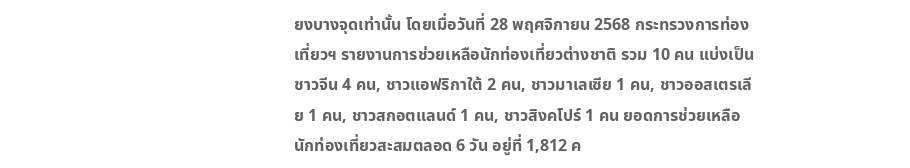ยงบางจุดเท่านั้น โดยเมื่อวันที่ 28 พฤศจิกายน 2568 กระทรวงการท่องเที่ยวฯ รายงานการช่วยเหลือนักท่องเที่ยวต่างชาติ รวม 10 คน แบ่งเป็น ชาวจีน 4 คน, ชาวแอฟริกาใต้ 2 คน, ชาวมาเลเซีย 1 คน, ชาวออสเตรเลีย 1 คน, ชาวสกอตแลนด์ 1 คน, ชาวสิงคโปร์ 1 คน ยอดการช่วยเหลือนักท่องเที่ยวสะสมตลอด 6 วัน อยู่ที่ 1,812 ค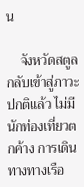น

    จังหวัดสตูล กลับเข้าสู่ภาวะปกติแล้ว ไม่มีนักท่องเที่ยวตกค้าง การเดินทางทางเรือ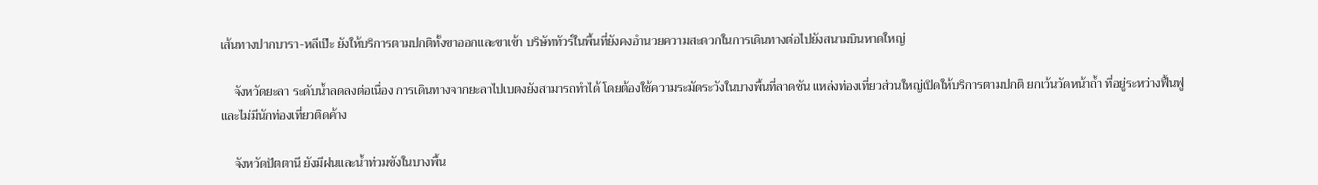เส้นทางปากบารา-หลีเป๊ะ ยังให้บริการตามปกติทั้งขาออกและขาเข้า บริษัททัวร์ในพื้นที่ยังคงอำนวยความสะดวกในการเดินทางต่อไปยังสนามบินหาดใหญ่

    จังหวัดยะลา ระดับน้ำลดลงต่อเนื่อง การเดินทางจากยะลาไปเบตงยังสามารถทำได้ โดยต้องใช้ความระมัดระวังในบางพื้นที่ลาดชัน แหล่งท่องเที่ยวส่วนใหญ่เปิดให้บริการตามปกติ ยกเว้นวัดหน้าถ้ำ ที่อยู่ระหว่างฟื้นฟู และไม่มีนักท่องเที่ยวติดค้าง

    จังหวัดปัตตานี ยังมีฝนและน้ำท่วมขังในบางพื้น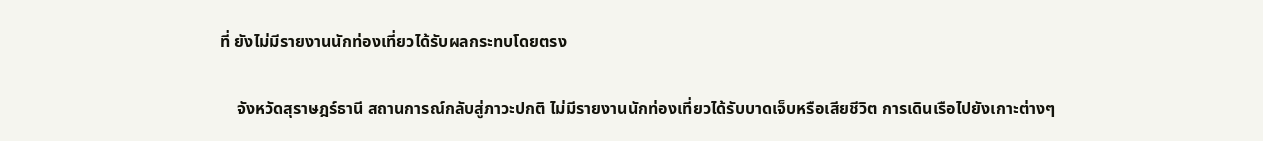ที่ ยังไม่มีรายงานนักท่องเที่ยวได้รับผลกระทบโดยตรง

    จังหวัดสุราษฎร์ธานี สถานการณ์กลับสู่ภาวะปกติ ไม่มีรายงานนักท่องเที่ยวได้รับบาดเจ็บหรือเสียชีวิต การเดินเรือไปยังเกาะต่างๆ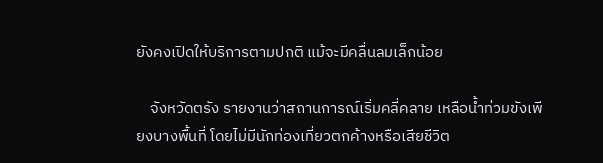ยังคงเปิดให้บริการตามปกติ แม้จะมีคลื่นลมเล็กน้อย

    จังหวัดตรัง รายงานว่าสถานการณ์เริ่มคลี่คลาย เหลือน้ำท่วมขังเพียงบางพื้นที่ โดยไม่มีนักท่องเที่ยวตกค้างหรือเสียชีวิต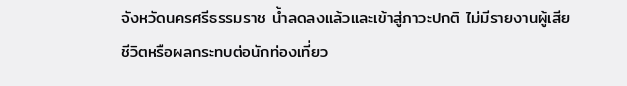จังหวัดนครศรีธรรมราช น้ำลดลงแล้วและเข้าสู่ภาวะปกติ ไม่มีรายงานผู้เสียชีวิตหรือผลกระทบต่อนักท่องเที่ยว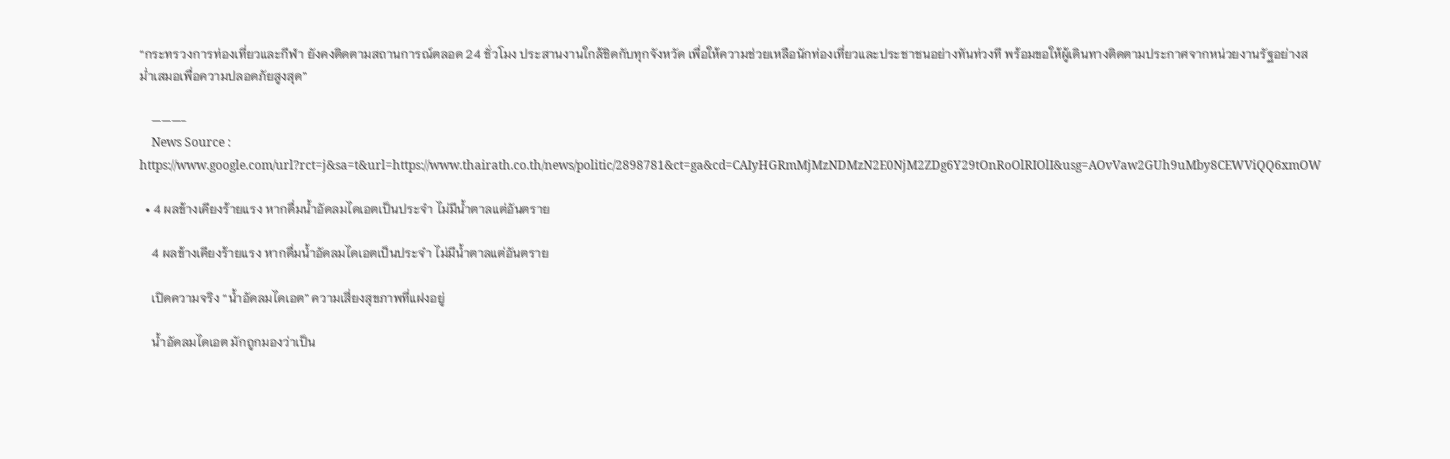“กระทรวงการท่องเที่ยวและกีฬา ยังคงติดตามสถานการณ์ตลอด 24 ชั่วโมง ประสานงานใกล้ชิดกับทุกจังหวัด เพื่อให้ความช่วยเหลือนักท่องเที่ยวและประชาชนอย่างทันท่วงที พร้อมขอให้ผู้เดินทางติดตามประกาศจากหน่วยงานรัฐอย่างสม่ำเสมอเพื่อความปลอดภัยสูงสุด”

    ———-
    News Source : https://www.google.com/url?rct=j&sa=t&url=https://www.thairath.co.th/news/politic/2898781&ct=ga&cd=CAIyHGRmMjMzNDMzN2E0NjM2ZDg6Y29tOnRoOlRIOlI&usg=AOvVaw2GUh9uMby8CEWViQQ6xmOW

  • 4 ผลข้างเคียงร้ายแรง หากดื่มน้ำอัดลมไดเอตเป็นประจำ ไม่มีน้ำตาลแต่อันตราย

    4 ผลข้างเคียงร้ายแรง หากดื่มน้ำอัดลมไดเอตเป็นประจำ ไม่มีน้ำตาลแต่อันตราย

    เปิดความจริง “น้ำอัดลมไดเอต” ความเสี่ยงสุขภาพที่แฝงอยู่

    น้ำอัดลมไดเอต มักถูกมองว่าเป็น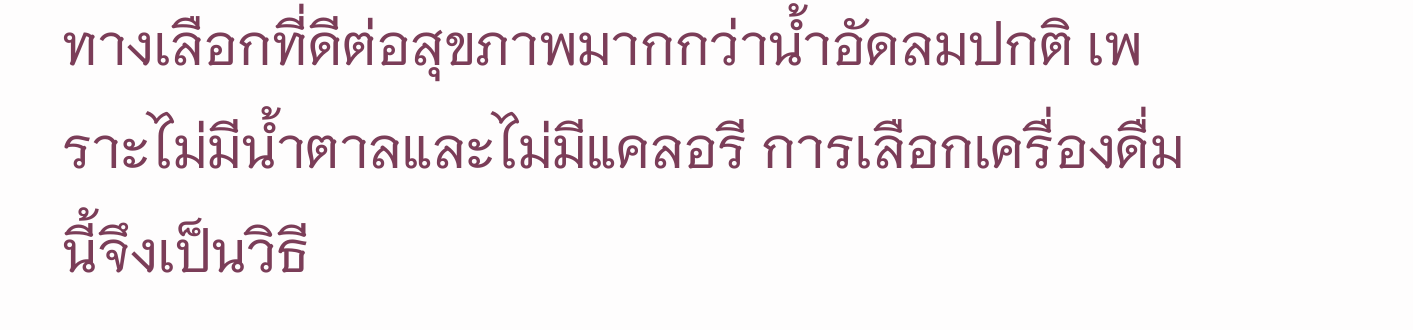ทางเลือกที่ดีต่อสุขภาพมากกว่าน้ำอัดลมปกติ เพราะไม่มีน้ำตาลและไม่มีแคลอรี การเลือกเครื่องดื่มนี้จึงเป็นวิธี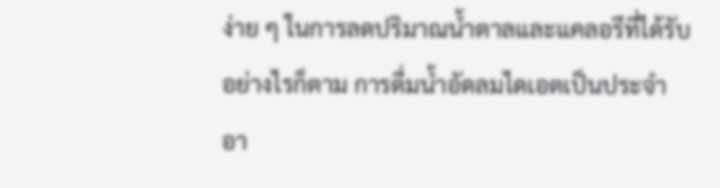ง่าย ๆ ในการลดปริมาณน้ำตาลและแคลอรีที่ได้รับ อย่างไรก็ตาม การดื่มน้ำอัดลมไดเอตเป็นประจำอา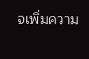จเพิ่มความ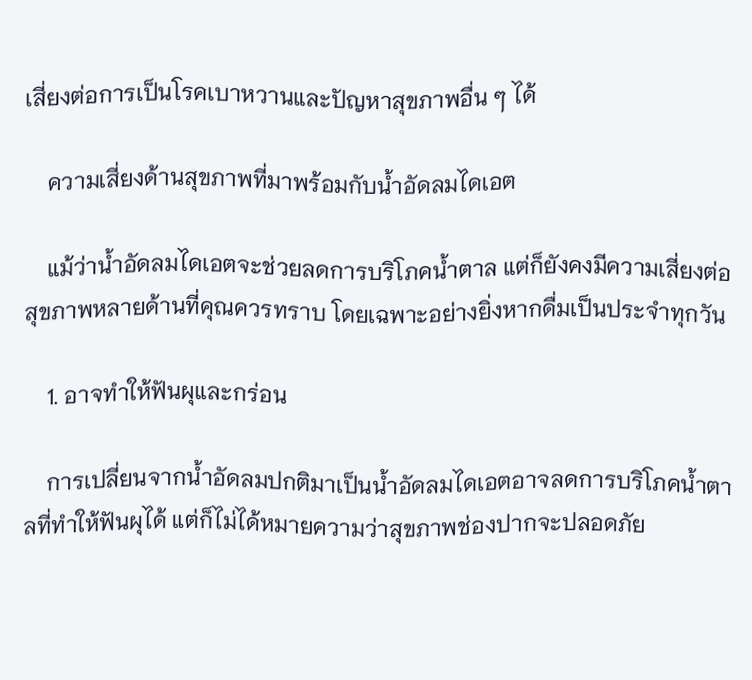เสี่ยงต่อการเป็นโรคเบาหวานและปัญหาสุขภาพอื่น ๆ ได้

    ความเสี่ยงด้านสุขภาพที่มาพร้อมกับน้ำอัดลมไดเอต

    แม้ว่าน้ำอัดลมไดเอตจะช่วยลดการบริโภคน้ำตาล แต่ก็ยังคงมีความเสี่ยงต่อสุขภาพหลายด้านที่คุณควรทราบ โดยเฉพาะอย่างยิ่งหากดื่มเป็นประจำทุกวัน

    1. อาจทำให้ฟันผุและกร่อน

    การเปลี่ยนจากน้ำอัดลมปกติมาเป็นน้ำอัดลมไดเอตอาจลดการบริโภคน้ำตาลที่ทำให้ฟันผุได้ แต่ก็ไม่ได้หมายความว่าสุขภาพช่องปากจะปลอดภัย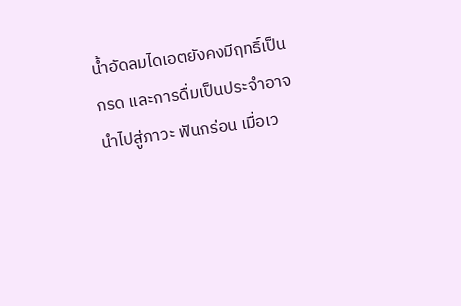น้ำอัดลมไดเอตยังคงมีฤทธิ์เป็นกรด และการดื่มเป็นประจำอาจนำไปสู่ภาวะ ฟันกร่อน เมื่อเว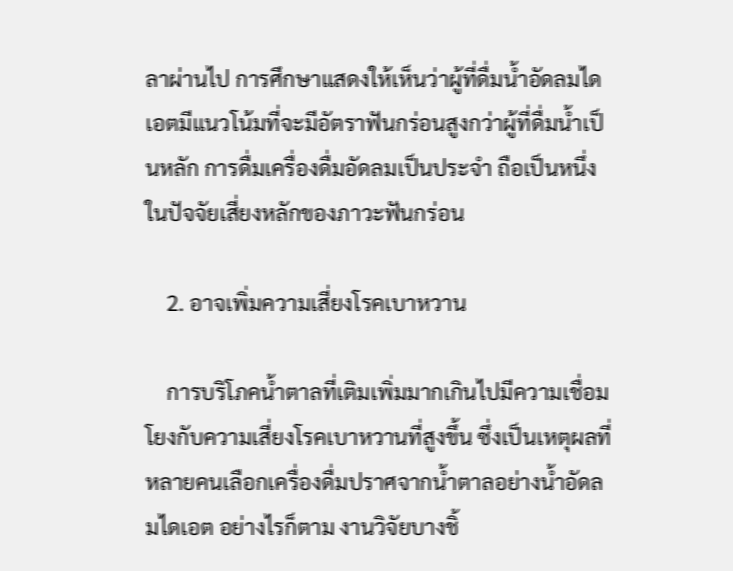ลาผ่านไป การศึกษาแสดงให้เห็นว่าผู้ที่ดื่มน้ำอัดลมไดเอตมีแนวโน้มที่จะมีอัตราฟันกร่อนสูงกว่าผู้ที่ดื่มน้ำเป็นหลัก การดื่มเครื่องดื่มอัดลมเป็นประจำ ถือเป็นหนึ่งในปัจจัยเสี่ยงหลักของภาวะฟันกร่อน

    2. อาจเพิ่มความเสี่ยงโรคเบาหวาน

    การบริโภคน้ำตาลที่เติมเพิ่มมากเกินไปมีความเชื่อมโยงกับความเสี่ยงโรคเบาหวานที่สูงขึ้น ซึ่งเป็นเหตุผลที่หลายคนเลือกเครื่องดื่มปราศจากน้ำตาลอย่างน้ำอัดลมไดเอต อย่างไรก็ตาม งานวิจัยบางชิ้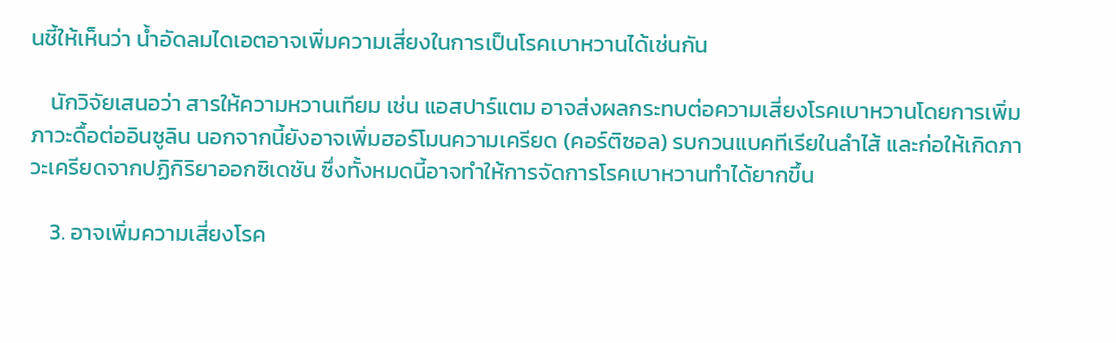นชี้ให้เห็นว่า น้ำอัดลมไดเอตอาจเพิ่มความเสี่ยงในการเป็นโรคเบาหวานได้เช่นกัน

    นักวิจัยเสนอว่า สารให้ความหวานเทียม เช่น แอสปาร์แตม อาจส่งผลกระทบต่อความเสี่ยงโรคเบาหวานโดยการเพิ่ม ภาวะดื้อต่ออินซูลิน นอกจากนี้ยังอาจเพิ่มฮอร์โมนความเครียด (คอร์ติซอล) รบกวนแบคทีเรียในลำไส้ และก่อให้เกิดภาวะเครียดจากปฏิกิริยาออกซิเดชัน ซึ่งทั้งหมดนี้อาจทำให้การจัดการโรคเบาหวานทำได้ยากขึ้น

    3. อาจเพิ่มความเสี่ยงโรค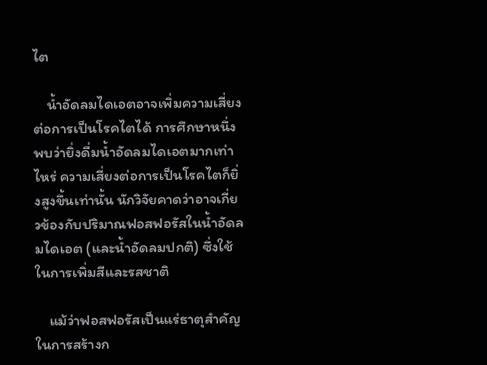ไต

    น้ำอัดลมไดเอตอาจเพิ่มความเสี่ยงต่อการเป็นโรคไตได้ การศึกษาหนึ่งพบว่ายิ่งดื่มน้ำอัดลมไดเอตมากเท่าไหร่ ความเสี่ยงต่อการเป็นโรคไตก็ยิ่งสูงขึ้นเท่านั้น นักวิจัยคาดว่าอาจเกี่ยวข้องกับปริมาณฟอสฟอรัสในน้ำอัดลมไดเอต (และน้ำอัดลมปกติ) ซึ่งใช้ในการเพิ่มสีและรสชาติ

    แม้ว่าฟอสฟอรัสเป็นแร่ธาตุสำคัญในการสร้างก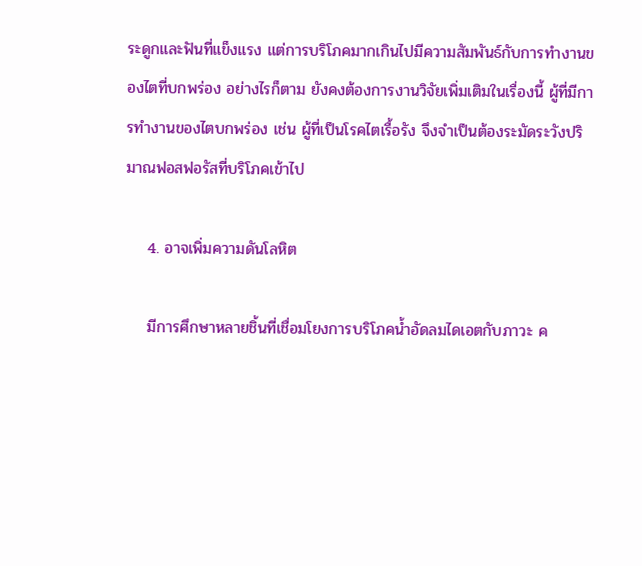ระดูกและฟันที่แข็งแรง แต่การบริโภคมากเกินไปมีความสัมพันธ์กับการทำงานของไตที่บกพร่อง อย่างไรก็ตาม ยังคงต้องการงานวิจัยเพิ่มเติมในเรื่องนี้ ผู้ที่มีการทำงานของไตบกพร่อง เช่น ผู้ที่เป็นโรคไตเรื้อรัง จึงจำเป็นต้องระมัดระวังปริมาณฟอสฟอรัสที่บริโภคเข้าไป

    4. อาจเพิ่มความดันโลหิต

    มีการศึกษาหลายชิ้นที่เชื่อมโยงการบริโภคน้ำอัดลมไดเอตกับภาวะ ค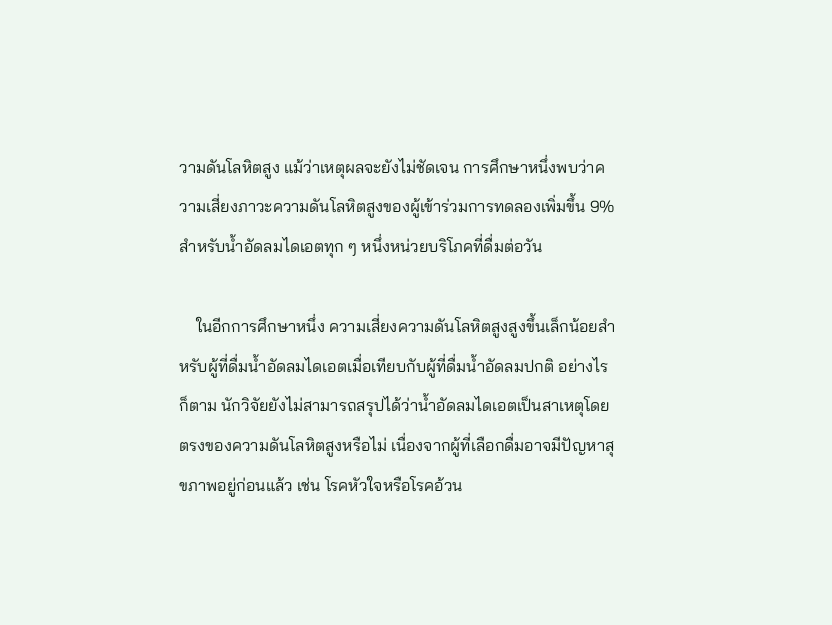วามดันโลหิตสูง แม้ว่าเหตุผลจะยังไม่ชัดเจน การศึกษาหนึ่งพบว่าความเสี่ยงภาวะความดันโลหิตสูงของผู้เข้าร่วมการทดลองเพิ่มขึ้น 9% สำหรับน้ำอัดลมไดเอตทุก ๆ หนึ่งหน่วยบริโภคที่ดื่มต่อวัน

    ในอีกการศึกษาหนึ่ง ความเสี่ยงความดันโลหิตสูงสูงขึ้นเล็กน้อยสำหรับผู้ที่ดื่มน้ำอัดลมไดเอตเมื่อเทียบกับผู้ที่ดื่มน้ำอัดลมปกติ อย่างไรก็ตาม นักวิจัยยังไม่สามารถสรุปได้ว่าน้ำอัดลมไดเอตเป็นสาเหตุโดยตรงของความดันโลหิตสูงหรือไม่ เนื่องจากผู้ที่เลือกดื่มอาจมีปัญหาสุขภาพอยู่ก่อนแล้ว เช่น โรคหัวใจหรือโรคอ้วน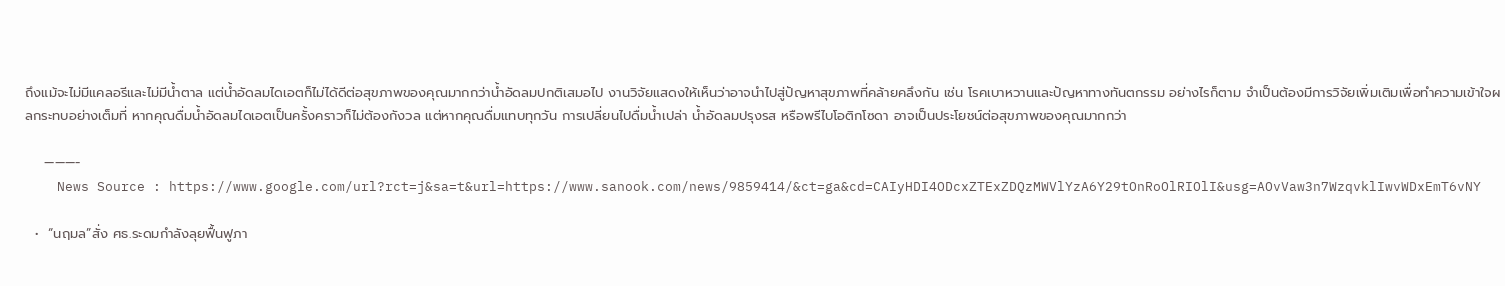ถึงแม้จะไม่มีแคลอรีและไม่มีน้ำตาล แต่น้ำอัดลมไดเอตก็ไม่ได้ดีต่อสุขภาพของคุณมากกว่าน้ำอัดลมปกติเสมอไป งานวิจัยแสดงให้เห็นว่าอาจนำไปสู่ปัญหาสุขภาพที่คล้ายคลึงกัน เช่น โรคเบาหวานและปัญหาทางทันตกรรม อย่างไรก็ตาม จำเป็นต้องมีการวิจัยเพิ่มเติมเพื่อทำความเข้าใจผลกระทบอย่างเต็มที่ หากคุณดื่มน้ำอัดลมไดเอตเป็นครั้งคราวก็ไม่ต้องกังวล แต่หากคุณดื่มแทบทุกวัน การเปลี่ยนไปดื่มน้ำเปล่า น้ำอัดลมปรุงรส หรือพรีไบโอติกโซดา อาจเป็นประโยชน์ต่อสุขภาพของคุณมากกว่า

    ———-
    News Source : https://www.google.com/url?rct=j&sa=t&url=https://www.sanook.com/news/9859414/&ct=ga&cd=CAIyHDI4ODcxZTExZDQzMWVlYzA6Y29tOnRoOlRIOlI&usg=AOvVaw3n7WzqvklIwvWDxEmT6vNY

  •  “นฤมล”สั่ง ศธ.ระดมกำลังลุยฟื้นฟูภา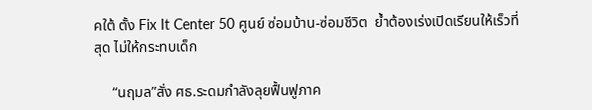คใต้ ตั้ง Fix It Center 50 ศูนย์ ซ่อมบ้าน-ซ่อมชีวิต  ย้ำต้องเร่งเปิดเรียนให้เร็วที่สุด ไม่ให้กระทบเด็ก

     “นฤมล”สั่ง ศธ.ระดมกำลังลุยฟื้นฟูภาค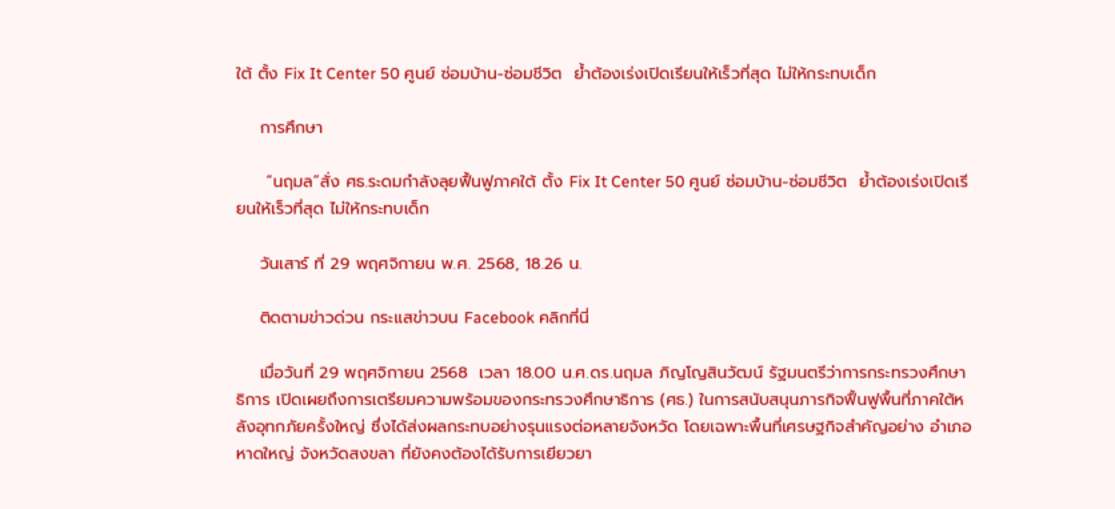ใต้ ตั้ง Fix It Center 50 ศูนย์ ซ่อมบ้าน-ซ่อมชีวิต  ย้ำต้องเร่งเปิดเรียนให้เร็วที่สุด ไม่ให้กระทบเด็ก

    การศึกษา

     “นฤมล”สั่ง ศธ.ระดมกำลังลุยฟื้นฟูภาคใต้ ตั้ง Fix It Center 50 ศูนย์ ซ่อมบ้าน-ซ่อมชีวิต  ย้ำต้องเร่งเปิดเรียนให้เร็วที่สุด ไม่ให้กระทบเด็ก

    วันเสาร์ ที่ 29 พฤศจิกายน พ.ศ. 2568, 18.26 น.

    ติดตามข่าวด่วน กระแสข่าวบน Facebook คลิกที่นี่

    เมื่อวันที่ 29 พฤศจิกายน 2568  เวลา 18.00 น.ศ.ดร.นฤมล ภิญโญสินวัฒน์ รัฐมนตรีว่าการกระทรวงศึกษาธิการ เปิดเผยถึงการเตรียมความพร้อมของกระทรวงศึกษาธิการ (ศธ.) ในการสนับสนุนภารกิจฟื้นฟูพื้นที่ภาคใต้หลังอุทกภัยครั้งใหญ่ ซึ่งได้ส่งผลกระทบอย่างรุนแรงต่อหลายจังหวัด โดยเฉพาะพื้นที่เศรษฐกิจสำคัญอย่าง อำเภอหาดใหญ่ จังหวัดสงขลา ที่ยังคงต้องได้รับการเยียวยา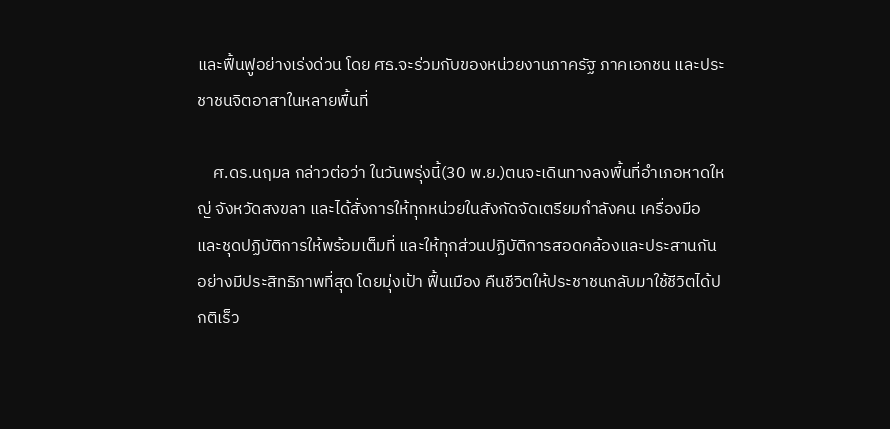และฟื้นฟูอย่างเร่งด่วน โดย ศธ.จะร่วมกับของหน่วยงานภาครัฐ ภาคเอกชน และประชาชนจิตอาสาในหลายพื้นที่

    ศ.ดร.นฤมล กล่าวต่อว่า ในวันพรุ่งนี้(30 พ.ย.)ตนจะเดินทางลงพื้นที่อำเภอหาดใหญ่ จังหวัดสงขลา และได้สั่งการให้ทุกหน่วยในสังกัดจัดเตรียมกำลังคน เครื่องมือ และชุดปฏิบัติการให้พร้อมเต็มที่ และให้ทุกส่วนปฏิบัติการสอดคล้องและประสานกันอย่างมีประสิทธิภาพที่สุด โดยมุ่งเป้า ฟื้นเมือง คืนชีวิตให้ประชาชนกลับมาใช้ชีวิตได้ปกติเร็ว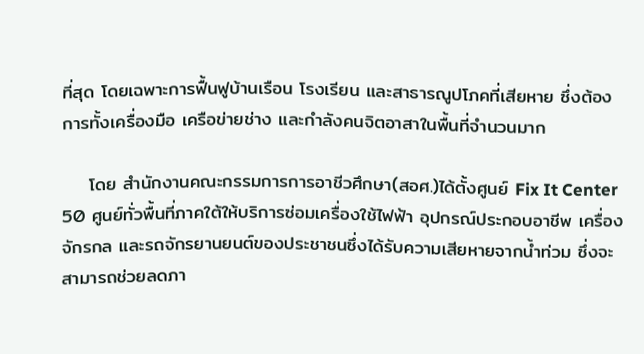ที่สุด โดยเฉพาะการฟื้นฟูบ้านเรือน โรงเรียน และสาธารณูปโภคที่เสียหาย ซึ่งต้องการทั้งเครื่องมือ เครือข่ายช่าง และกำลังคนจิตอาสาในพื้นที่จำนวนมาก

    โดย สำนักงานคณะกรรมการการอาชีวศึกษา(สอศ.)ได้ตั้งศูนย์ Fix It Center 50 ศูนย์ทั่วพื้นที่ภาคใต้ให้บริการซ่อมเครื่องใช้ไฟฟ้า อุปกรณ์ประกอบอาชีพ เครื่องจักรกล และรถจักรยานยนต์ของประชาชนซึ่งได้รับความเสียหายจากน้ำท่วม ซึ่งจะสามารถช่วยลดภา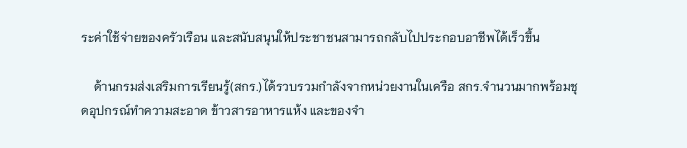ระค่าใช้จ่ายของครัวเรือน และสนับสนุนให้ประชาชนสามารถกลับไปประกอบอาชีพได้เร็วขึ้น

    ด้านกรมส่งเสริมการเรียนรู้(สกร.)ได้รวบรวมกำลังจากหน่วยงานในเครือ สกร.จำนวนมากพร้อมชุดอุปกรณ์ทำความสะอาด ข้าวสารอาหารแห้ง และของจำ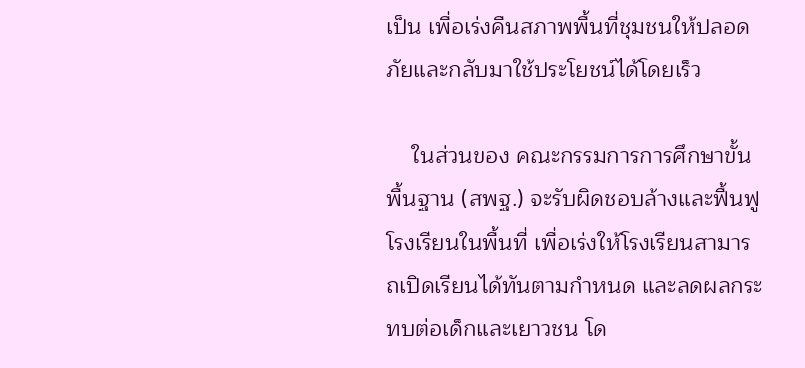เป็น เพื่อเร่งคืนสภาพพื้นที่ชุมชนให้ปลอดภัยและกลับมาใช้ประโยชน์ได้โดยเร็ว

    ในส่วนของ คณะกรรมการการศึกษาขั้นพื้นฐาน (สพฐ.) จะรับผิดชอบล้างและฟื้นฟูโรงเรียนในพื้นที่ เพื่อเร่งให้โรงเรียนสามารถเปิดเรียนได้ทันตามกำหนด และลดผลกระทบต่อเด็กและเยาวชน โด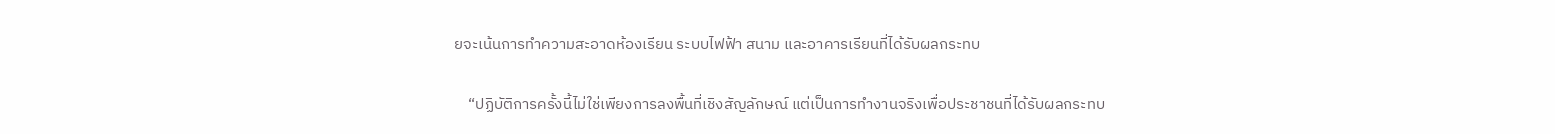ยจะเน้นการทำความสะอาดห้องเรียน ระบบไฟฟ้า สนาม และอาคารเรียนที่ได้รับผลกระทบ

    “ปฏิบัติการครั้งนี้ไม่ใช่เพียงการลงพื้นที่เชิงสัญลักษณ์ แต่เป็นการทำงานจริงเพื่อประชาชนที่ได้รับผลกระทบ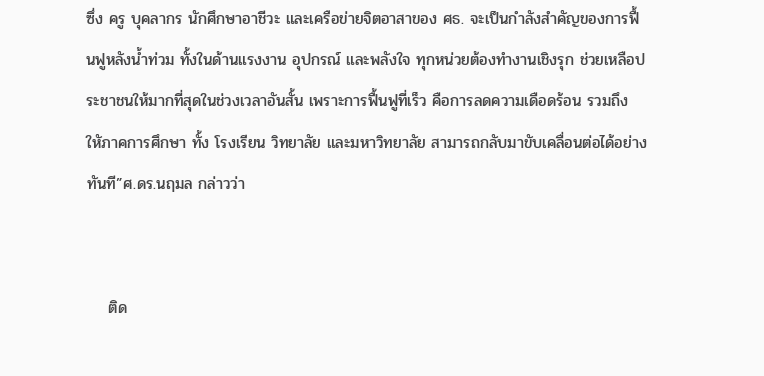ซึ่ง ครู บุคลากร นักศึกษาอาชีวะ และเครือข่ายจิตอาสาของ ศธ. จะเป็นกำลังสำคัญของการฟื้นฟูหลังน้ำท่วม ทั้งในด้านแรงงาน อุปกรณ์ และพลังใจ ทุกหน่วยต้องทำงานเชิงรุก ช่วยเหลือประชาชนให้มากที่สุดในช่วงเวลาอันสั้น เพราะการฟื้นฟูที่เร็ว คือการลดความเดือดร้อน รวมถึงใหัภาคการศึกษา ทั้ง โรงเรียน วิทยาลัย และมหาวิทยาลัย สามารถกลับมาขับเคลื่อนต่อได้อย่างทันที”ศ.ดร.นฤมล กล่าวว่า


    ติด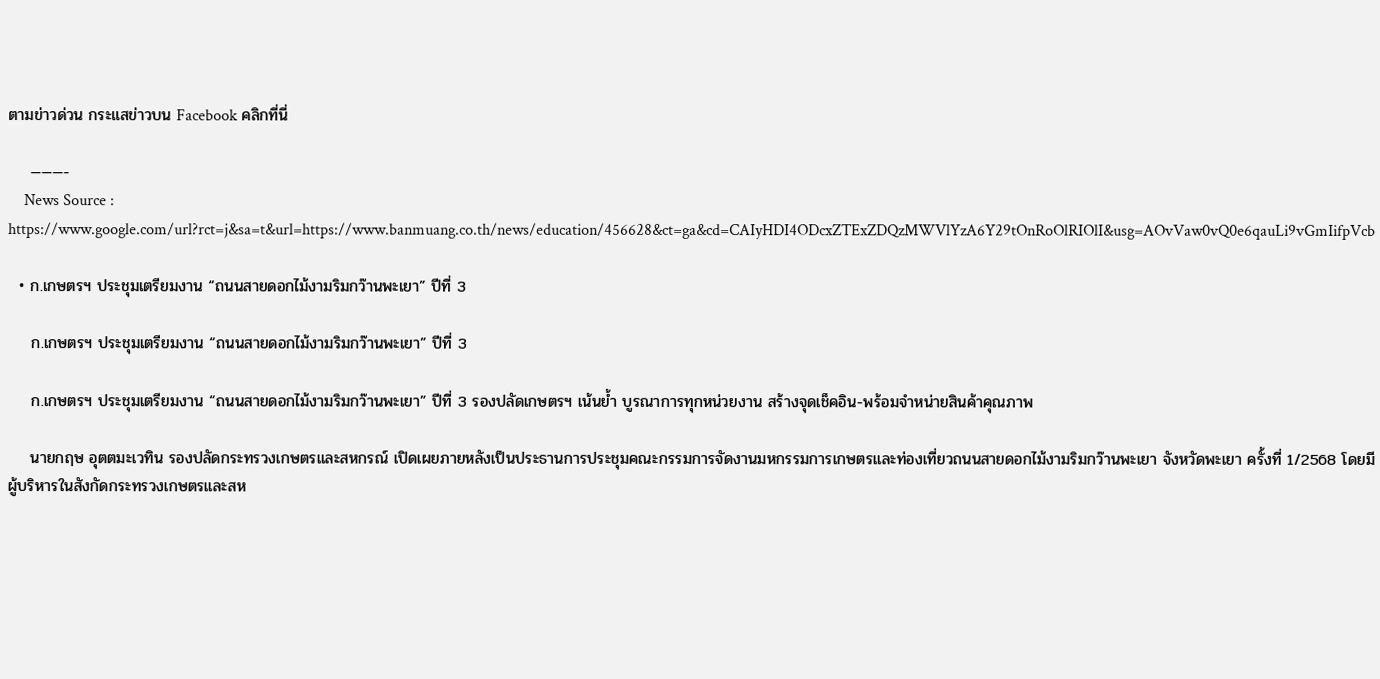ตามข่าวด่วน กระแสข่าวบน Facebook คลิกที่นี่

    ———-
    News Source : https://www.google.com/url?rct=j&sa=t&url=https://www.banmuang.co.th/news/education/456628&ct=ga&cd=CAIyHDI4ODcxZTExZDQzMWVlYzA6Y29tOnRoOlRIOlI&usg=AOvVaw0vQ0e6qauLi9vGmIifpVcb

  • ก.เกษตรฯ ประชุมเตรียมงาน “ถนนสายดอกไม้งามริมกว๊านพะเยา” ปีที่ 3

    ก.เกษตรฯ ประชุมเตรียมงาน “ถนนสายดอกไม้งามริมกว๊านพะเยา” ปีที่ 3

    ก.เกษตรฯ ประชุมเตรียมงาน “ถนนสายดอกไม้งามริมกว๊านพะเยา” ปีที่ 3 รองปลัดเกษตรฯ เน้นย้ำ บูรณาการทุกหน่วยงาน สร้างจุดเช็คอิน-พร้อมจำหน่ายสินค้าคุณภาพ

    นายกฤษ อุตตมะเวทิน รองปลัดกระทรวงเกษตรและสหกรณ์ เปิดเผยภายหลังเป็นประธานการประชุมคณะกรรมการจัดงานมหกรรมการเกษตรและท่องเที่ยวถนนสายดอกไม้งามริมกว๊านพะเยา จังหวัดพะเยา ครั้งที่ 1/2568 โดยมี ผู้บริหารในสังกัดกระทรวงเกษตรและสห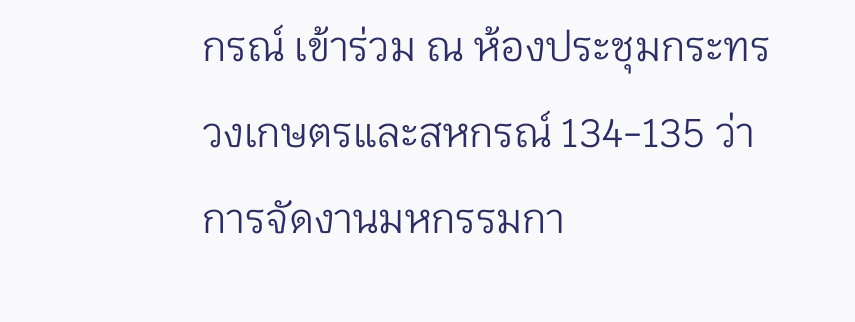กรณ์ เข้าร่วม ณ ห้องประชุมกระทรวงเกษตรและสหกรณ์ 134-135 ว่า การจัดงานมหกรรมกา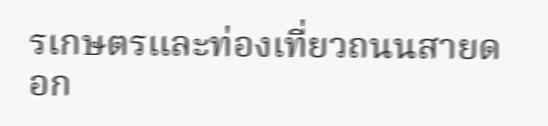รเกษตรและท่องเที่ยวถนนสายดอก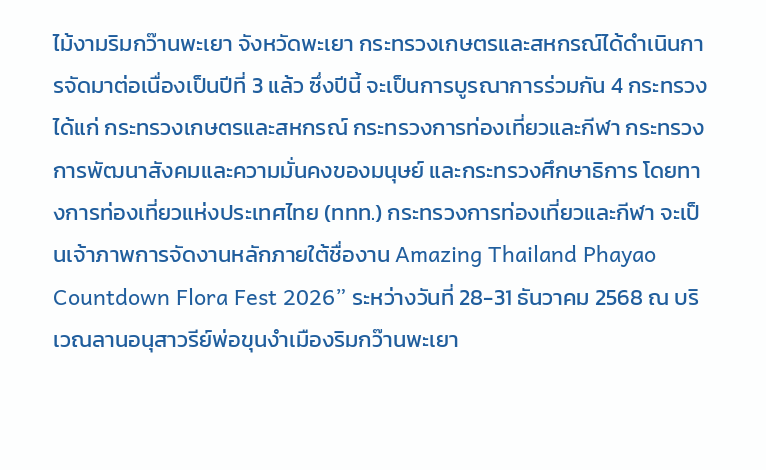ไม้งามริมกว๊านพะเยา จังหวัดพะเยา กระทรวงเกษตรและสหกรณ์ได้ดำเนินการจัดมาต่อเนื่องเป็นปีที่ 3 แล้ว ซึ่งปีนี้ จะเป็นการบูรณาการร่วมกัน 4 กระทรวง ได้แก่ กระทรวงเกษตรและสหกรณ์ กระทรวงการท่องเที่ยวและกีฬา กระทรวงการพัฒนาสังคมและความมั่นคงของมนุษย์ และกระทรวงศึกษาธิการ โดยทางการท่องเที่ยวแห่งประเทศไทย (ททท.) กระทรวงการท่องเที่ยวและกีฬา จะเป็นเจ้าภาพการจัดงานหลักภายใต้ชื่องาน Amazing Thailand Phayao Countdown Flora Fest 2026” ระหว่างวันที่ 28-31 ธันวาคม 2568 ณ บริเวณลานอนุสาวรีย์พ่อขุนงำเมืองริมกว๊านพะเยา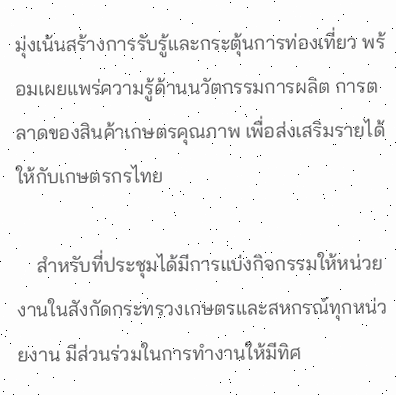มุ่งเน้นสร้างการรับรู้และกระตุ้นการท่องเที่ยว พร้อมเผยแพร่ความรู้ด้านนวัตกรรมการผลิต การตลาดของสินค้าเกษตรคุณภาพ เพื่อส่งเสริมรายได้ให้กับเกษตรกรไทย

    สำหรับที่ประชุมได้มีการแบ่งกิจกรรมให้หน่วยงานในสังกัดกระทรวงเกษตรและสหกรณ์ทุกหน่วยงาน มีส่วนร่วมในการทำงานให้มีทิศ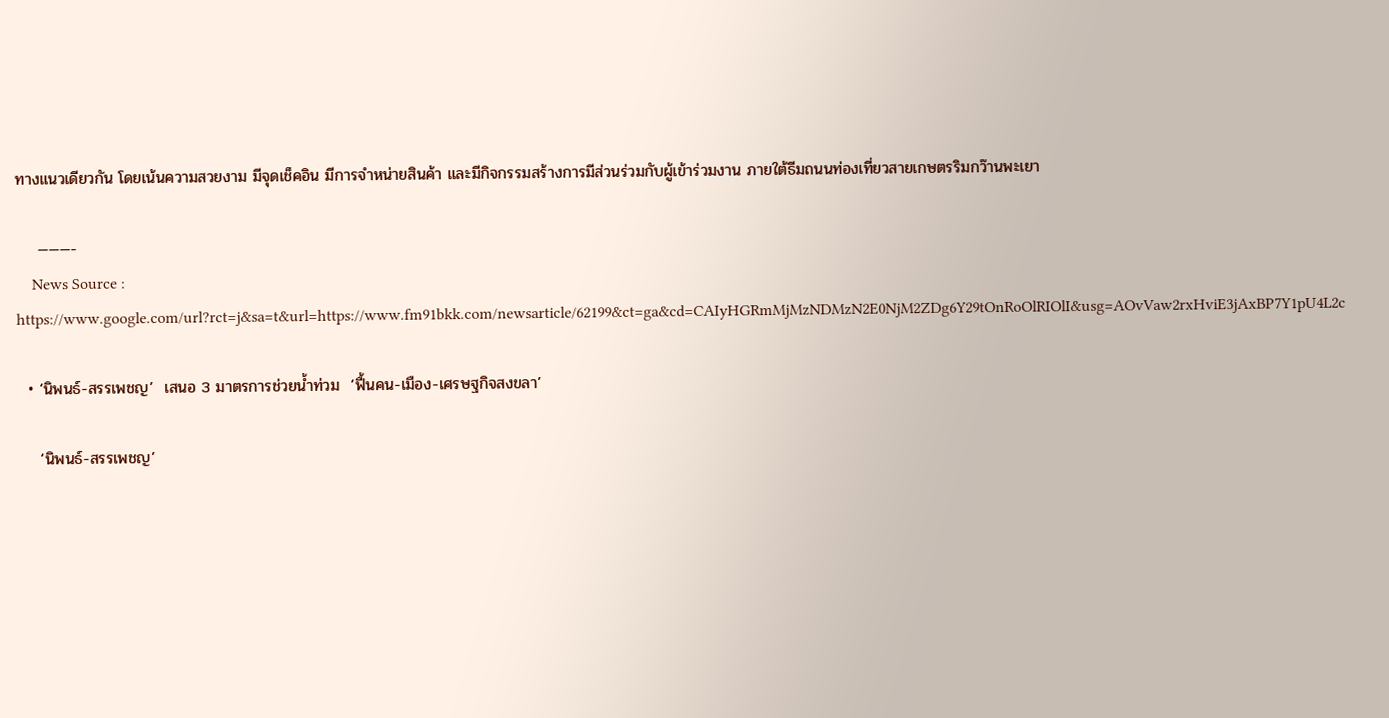ทางแนวเดียวกัน โดยเน้นความสวยงาม มีจุดเช็คอิน มีการจำหน่ายสินค้า และมีกิจกรรมสร้างการมีส่วนร่วมกับผู้เข้าร่วมงาน ภายใต้ธีมถนนท่องเที่ยวสายเกษตรริมกว๊านพะเยา

    ———-
    News Source : https://www.google.com/url?rct=j&sa=t&url=https://www.fm91bkk.com/newsarticle/62199&ct=ga&cd=CAIyHGRmMjMzNDMzN2E0NjM2ZDg6Y29tOnRoOlRIOlI&usg=AOvVaw2rxHviE3jAxBP7Y1pU4L2c

  • ‘นิพนธ์-สรรเพชญ’  เสนอ 3 มาตรการช่วยน้ำท่วม  ‘ฟื้นคน-เมือง-เศรษฐกิจสงขลา’

    ‘นิพนธ์-สรรเพชญ’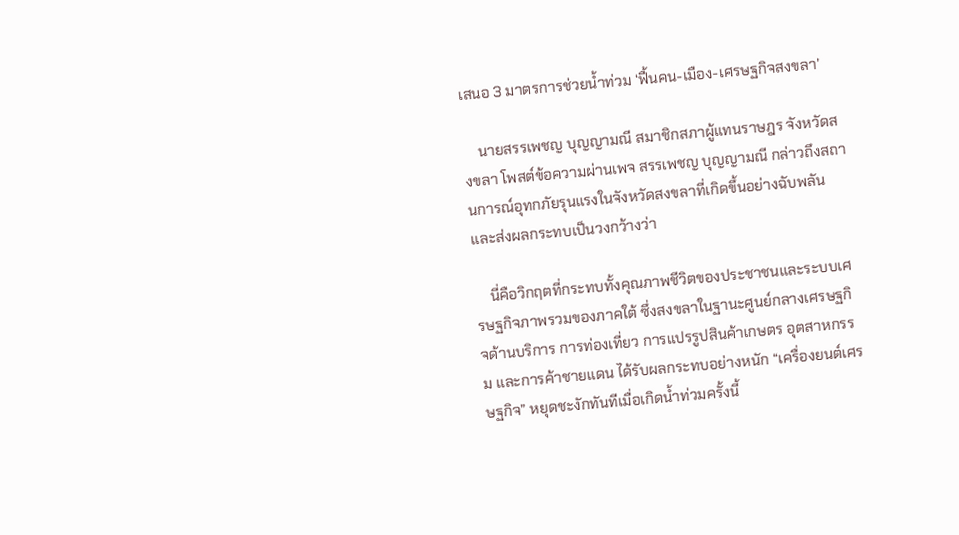เสนอ 3 มาตรการช่วยน้ำท่วม ‘ฟื้นคน-เมือง-เศรษฐกิจสงขลา’

    นายสรรเพชญ บุญญามณี สมาชิกสภาผู้แทนราษฎร จังหวัดสงขลา โพสต์ข้อความผ่านเพจ สรรเพชญ บุญญามณี กล่าวถึงสถานการณ์อุทกภัยรุนแรงในจังหวัดสงขลาที่เกิดขึ้นอย่างฉับพลันและส่งผลกระทบเป็นวงกว้างว่า

    นี่คือวิกฤตที่กระทบทั้งคุณภาพชีวิตของประชาชนและระบบเศรษฐกิจภาพรวมของภาคใต้ ซึ่งสงขลาในฐานะศูนย์กลางเศรษฐกิจด้านบริการ การท่องเที่ยว การแปรรูปสินค้าเกษตร อุตสาหกรรม และการค้าชายแดน ได้รับผลกระทบอย่างหนัก “เครื่องยนต์เศรษฐกิจ” หยุดชะงักทันทีเมื่อเกิดน้ำท่วมครั้งนี้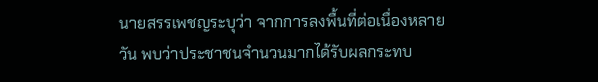นายสรรเพชญระบุว่า จากการลงพื้นที่ต่อเนื่องหลายวัน พบว่าประชาชนจำนวนมากได้รับผลกระทบ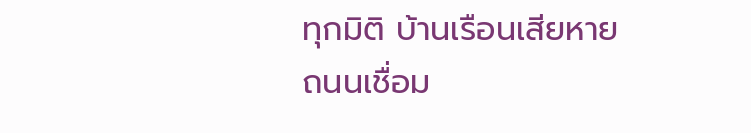ทุกมิติ บ้านเรือนเสียหาย ถนนเชื่อม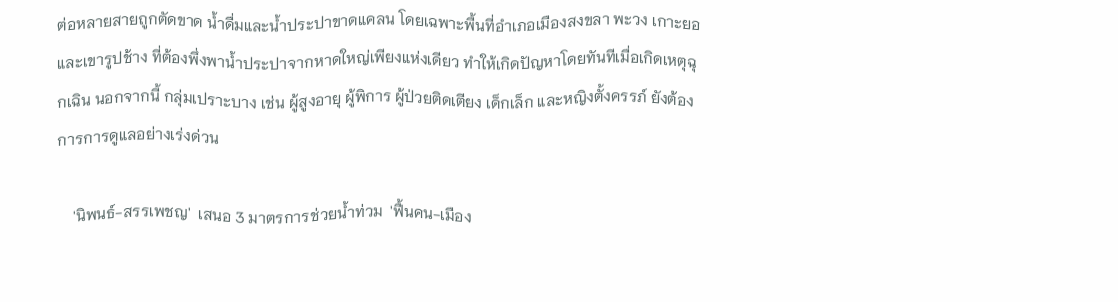ต่อหลายสายถูกตัดขาด น้ำดื่มและน้ำประปาขาดแคลน โดยเฉพาะพื้นที่อำเภอเมืองสงขลา พะวง เกาะยอ และเขารูปช้าง ที่ต้องพึ่งพาน้ำประปาจากหาดใหญ่เพียงแห่งเดียว ทำให้เกิดปัญหาโดยทันทีเมื่อเกิดเหตุฉุกเฉิน นอกจากนี้ กลุ่มเปราะบาง เช่น ผู้สูงอายุ ผู้พิการ ผู้ป่วยติดเตียง เด็กเล็ก และหญิงตั้งครรภ์ ยังต้องการการดูแลอย่างเร่งด่วน

    'นิพนธ์-สรรเพชญ'  เสนอ 3 มาตรการช่วยน้ำท่วม  'ฟื้นคน-เมือง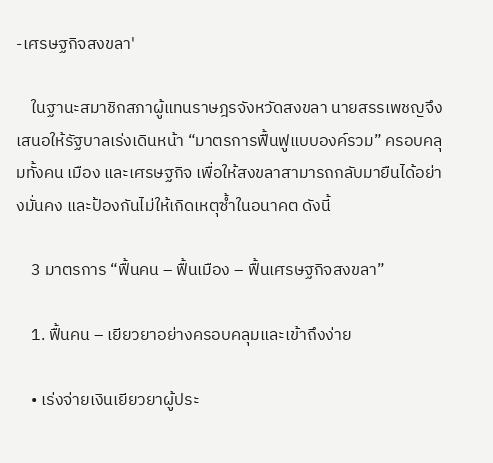-เศรษฐกิจสงขลา'

    ในฐานะสมาชิกสภาผู้แทนราษฎรจังหวัดสงขลา นายสรรเพชญจึงเสนอให้รัฐบาลเร่งเดินหน้า “มาตรการฟื้นฟูแบบองค์รวม” ครอบคลุมทั้งคน เมือง และเศรษฐกิจ เพื่อให้สงขลาสามารถกลับมายืนได้อย่างมั่นคง และป้องกันไม่ให้เกิดเหตุซ้ำในอนาคต ดังนี้

    3 มาตรการ “ฟื้นคน – ฟื้นเมือง – ฟื้นเศรษฐกิจสงขลา”

    1. ฟื้นคน – เยียวยาอย่างครอบคลุมและเข้าถึงง่าย

    • เร่งจ่ายเงินเยียวยาผู้ประ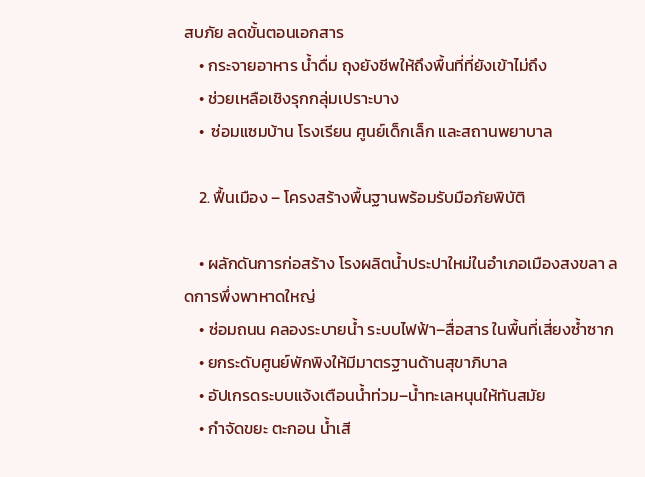สบภัย ลดขั้นตอนเอกสาร
    • กระจายอาหาร น้ำดื่ม ถุงยังชีพให้ถึงพื้นที่ที่ยังเข้าไม่ถึง
    • ช่วยเหลือเชิงรุกกลุ่มเปราะบาง
    •  ซ่อมแซมบ้าน โรงเรียน ศูนย์เด็กเล็ก และสถานพยาบาล

    2. ฟื้นเมือง – โครงสร้างพื้นฐานพร้อมรับมือภัยพิบัติ

    • ผลักดันการก่อสร้าง โรงผลิตน้ำประปาใหม่ในอำเภอเมืองสงขลา ลดการพึ่งพาหาดใหญ่
    • ซ่อมถนน คลองระบายน้ำ ระบบไฟฟ้า–สื่อสาร ในพื้นที่เสี่ยงซ้ำซาก
    • ยกระดับศูนย์พักพิงให้มีมาตรฐานด้านสุขาภิบาล
    • อัปเกรดระบบแจ้งเตือนน้ำท่วม–น้ำทะเลหนุนให้ทันสมัย
    • กำจัดขยะ ตะกอน น้ำเสี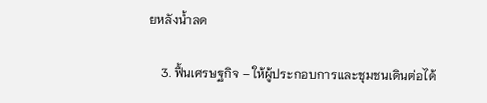ยหลังน้ำลด

    3. ฟื้นเศรษฐกิจ – ให้ผู้ประกอบการและชุมชนเดินต่อได้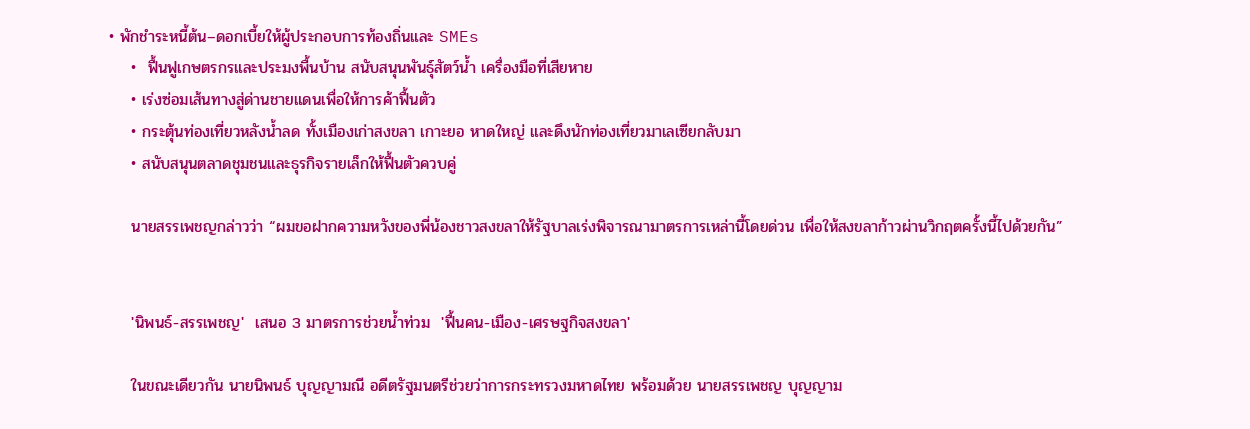• พักชำระหนี้ต้น–ดอกเบี้ยให้ผู้ประกอบการท้องถิ่นและ SMEs
    •  ฟื้นฟูเกษตรกรและประมงพื้นบ้าน สนับสนุนพันธุ์สัตว์น้ำ เครื่องมือที่เสียหาย
    • เร่งซ่อมเส้นทางสู่ด่านชายแดนเพื่อให้การค้าฟื้นตัว
    • กระตุ้นท่องเที่ยวหลังน้ำลด ทั้งเมืองเก่าสงขลา เกาะยอ หาดใหญ่ และดึงนักท่องเที่ยวมาเลเซียกลับมา
    • สนับสนุนตลาดชุมชนและธุรกิจรายเล็กให้ฟื้นตัวควบคู่

    นายสรรเพชญกล่าวว่า “ผมขอฝากความหวังของพี่น้องชาวสงขลาให้รัฐบาลเร่งพิจารณามาตรการเหล่านี้โดยด่วน เพื่อให้สงขลาก้าวผ่านวิกฤตครั้งนี้ไปด้วยกัน”


    'นิพนธ์-สรรเพชญ'  เสนอ 3 มาตรการช่วยน้ำท่วม  'ฟื้นคน-เมือง-เศรษฐกิจสงขลา'

    ในขณะเดียวกัน นายนิพนธ์ บุญญามณี อดีตรัฐมนตรีช่วยว่าการกระทรวงมหาดไทย พร้อมด้วย นายสรรเพชญ บุญญาม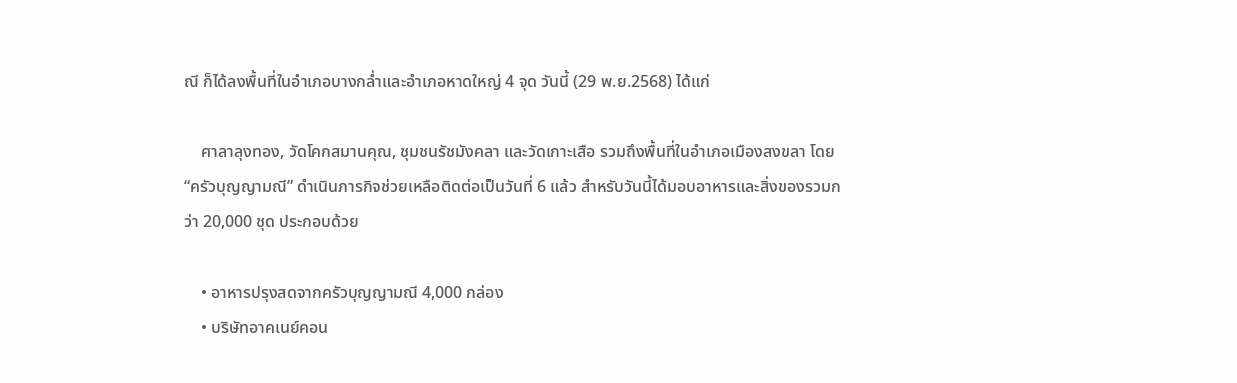ณี ก็ได้ลงพื้นที่ในอำเภอบางกล่ำและอำเภอหาดใหญ่ 4 จุด วันนี้ (29 พ.ย.2568) ได้แก่

    ศาลาลุงทอง, วัดโคกสมานคุณ, ชุมชนรัชมังคลา และวัดเกาะเสือ รวมถึงพื้นที่ในอำเภอเมืองสงขลา โดย “ครัวบุญญามณี” ดำเนินภารกิจช่วยเหลือติดต่อเป็นวันที่ 6 แล้ว สำหรับวันนี้ได้มอบอาหารและสิ่งของรวมกว่า 20,000 ชุด ประกอบด้วย

    • อาหารปรุงสดจากครัวบุญญามณี 4,000 กล่อง
    • บริษัทอาคเนย์คอน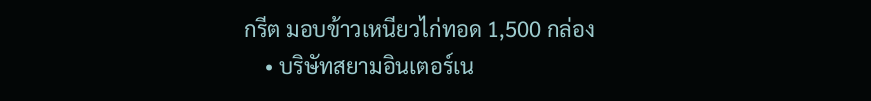กรีต มอบข้าวเหนียวไก่ทอด 1,500 กล่อง
    • บริษัทสยามอินเตอร์เน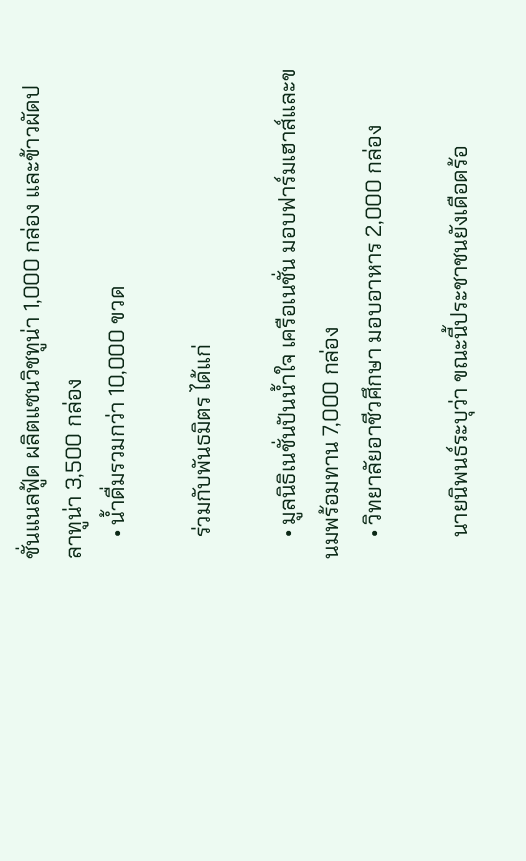ชั่นแนลฟู้ด ผลิตแซนวิชทูน่า 1,000 กล่อง และข้าวผัดปลาทูน่า 3,500 กล่อง
    • น้ำดื่มรวมกว่า 10,000 ขวด

    ร่วมกับพันธมิตร ได้แก่

    • มูลนิธิเนชั่นปันน้ำใจ เครือเนชั่น มอบฟาร์มเฮาส์และขนมพร้อมทาน 7,000 กล่อง
    • วิทยาลัยอาชีวศึกษา มอบอาหาร 2,000 กล่อง

    นายนิพนธ์ระบุว่า ขณะนี้ประชาชนยังเดือดร้อ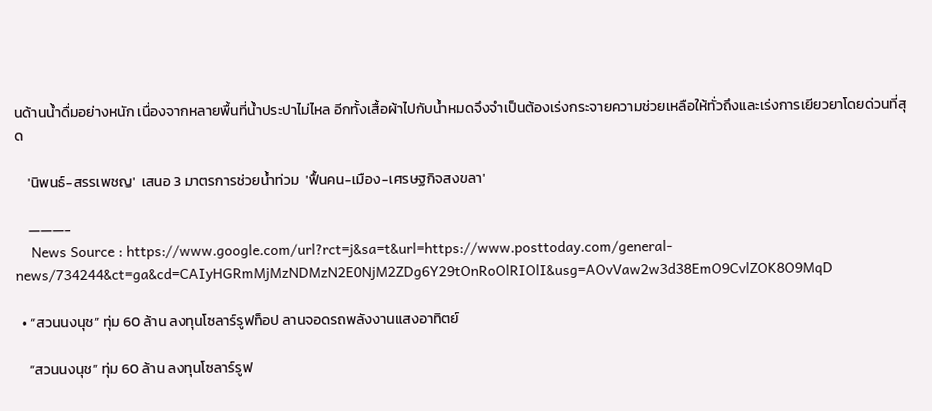นด้านน้ำดื่มอย่างหนัก เนื่องจากหลายพื้นที่น้ำประปาไม่ไหล อีกทั้งเสื้อผ้าไปกับน้ำหมดจึงจำเป็นต้องเร่งกระจายความช่วยเหลือให้ทั่วถึงและเร่งการเยียวยาโดยด่วนที่สุด

    'นิพนธ์-สรรเพชญ'  เสนอ 3 มาตรการช่วยน้ำท่วม  'ฟื้นคน-เมือง-เศรษฐกิจสงขลา'

    ———-
    News Source : https://www.google.com/url?rct=j&sa=t&url=https://www.posttoday.com/general-news/734244&ct=ga&cd=CAIyHGRmMjMzNDMzN2E0NjM2ZDg6Y29tOnRoOlRIOlI&usg=AOvVaw2w3d38EmO9CvlZOK8O9MqD

  • “สวนนงนุช” ทุ่ม 60 ล้าน ลงทุนโซลาร์รูฟท็อป ลานจอดรถพลังงานแสงอาทิตย์

    “สวนนงนุช” ทุ่ม 60 ล้าน ลงทุนโซลาร์รูฟ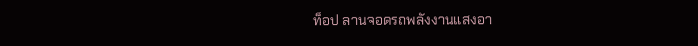ท็อป ลานจอดรถพลังงานแสงอา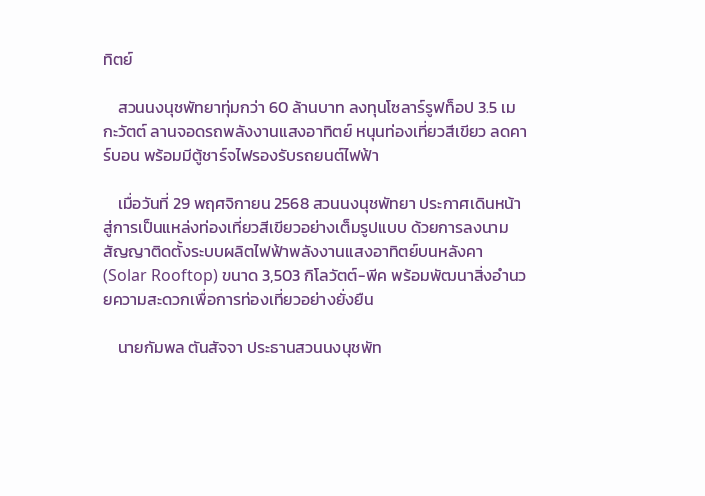ทิตย์

    สวนนงนุชพัทยาทุ่มกว่า 60 ล้านบาท ลงทุนโซลาร์รูฟท็อป 3.5 เมกะวัตต์ ลานจอดรถพลังงานแสงอาทิตย์ หนุนท่องเที่ยวสีเขียว ลดคาร์บอน พร้อมมีตู้ชาร์จไฟรองรับรถยนต์ไฟฟ้า

    เมื่อวันที่ 29 พฤศจิกายน 2568 สวนนงนุชพัทยา ประกาศเดินหน้าสู่การเป็นแหล่งท่องเที่ยวสีเขียวอย่างเต็มรูปแบบ ด้วยการลงนามสัญญาติดตั้งระบบผลิตไฟฟ้าพลังงานแสงอาทิตย์บนหลังคา (Solar Rooftop) ขนาด 3,503 กิโลวัตต์-พีค พร้อมพัฒนาสิ่งอำนวยความสะดวกเพื่อการท่องเที่ยวอย่างยั่งยืน

    นายกัมพล ตันสัจจา ประธานสวนนงนุชพัท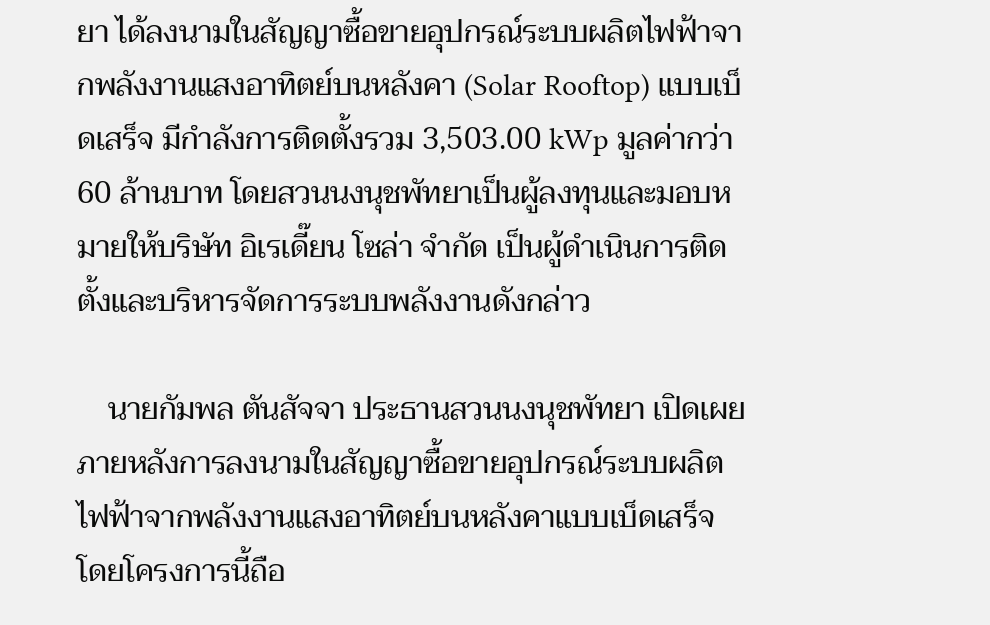ยา ได้ลงนามในสัญญาซื้อขายอุปกรณ์ระบบผลิตไฟฟ้าจากพลังงานแสงอาทิตย์บนหลังคา (Solar Rooftop) แบบเบ็ดเสร็จ มีกำลังการติดตั้งรวม 3,503.00 kWp มูลค่ากว่า 60 ล้านบาท โดยสวนนงนุชพัทยาเป็นผู้ลงทุนและมอบหมายให้บริษัท อิเรเดี๊ยน โซล่า จำกัด เป็นผู้ดำเนินการติดตั้งและบริหารจัดการระบบพลังงานดังกล่าว

    นายกัมพล ตันสัจจา ประธานสวนนงนุชพัทยา เปิดเผยภายหลังการลงนามในสัญญาซื้อขายอุปกรณ์ระบบผลิตไฟฟ้าจากพลังงานแสงอาทิตย์บนหลังคาแบบเบ็ดเสร็จ โดยโครงการนี้ถือ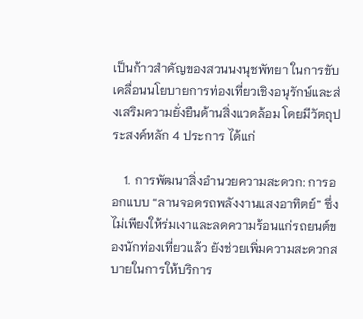เป็นก้าวสำคัญของสวนนงนุชพัทยา ในการขับเคลื่อนนโยบายการท่องเที่ยวเชิงอนุรักษ์และส่งเสริมความยั่งยืนด้านสิ่งแวดล้อม โดยมีวัตถุประสงค์หลัก 4 ประการ ได้แก่

    1. การพัฒนาสิ่งอำนวยความสะดวก: การออกแบบ “ลานจอดรถพลังงานแสงอาทิตย์” ซึ่งไม่เพียงให้ร่มเงาและลดความร้อนแก่รถยนต์ของนักท่องเที่ยวแล้ว ยังช่วยเพิ่มความสะดวกสบายในการให้บริการ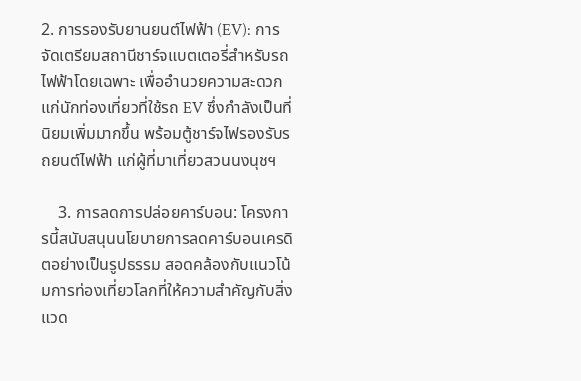2. การรองรับยานยนต์ไฟฟ้า (EV): การจัดเตรียมสถานีชาร์จแบตเตอรี่สำหรับรถไฟฟ้าโดยเฉพาะ เพื่ออำนวยความสะดวกแก่นักท่องเที่ยวที่ใช้รถ EV ซึ่งกำลังเป็นที่นิยมเพิ่มมากขึ้น พร้อมตู้ชาร์จไฟรองรับรถยนต์ไฟฟ้า แก่ผู้ที่มาเที่ยวสวนนงนุชฯ

    3. การลดการปล่อยคาร์บอน: โครงการนี้สนับสนุนนโยบายการลดคาร์บอนเครดิตอย่างเป็นรูปธรรม สอดคล้องกับแนวโน้มการท่องเที่ยวโลกที่ให้ความสำคัญกับสิ่งแวด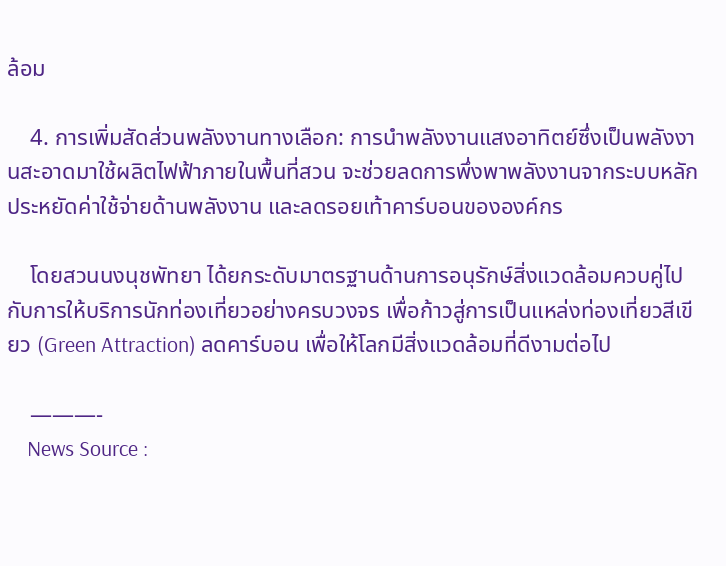ล้อม

    4. การเพิ่มสัดส่วนพลังงานทางเลือก: การนำพลังงานแสงอาทิตย์ซึ่งเป็นพลังงานสะอาดมาใช้ผลิตไฟฟ้าภายในพื้นที่สวน จะช่วยลดการพึ่งพาพลังงานจากระบบหลัก ประหยัดค่าใช้จ่ายด้านพลังงาน และลดรอยเท้าคาร์บอนขององค์กร

    โดยสวนนงนุชพัทยา ได้ยกระดับมาตรฐานด้านการอนุรักษ์สิ่งแวดล้อมควบคู่ไปกับการให้บริการนักท่องเที่ยวอย่างครบวงจร เพื่อก้าวสู่การเป็นแหล่งท่องเที่ยวสีเขียว (Green Attraction) ลดคาร์บอน เพื่อให้โลกมีสิ่งแวดล้อมที่ดีงามต่อไป

    ———-
    News Source :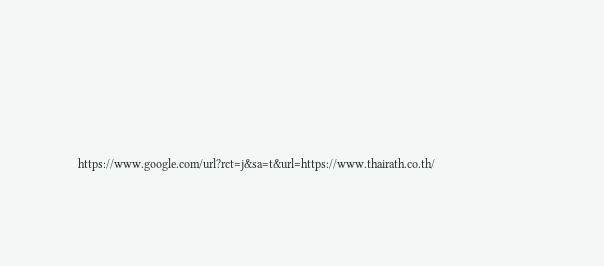https://www.google.com/url?rct=j&sa=t&url=https://www.thairath.co.th/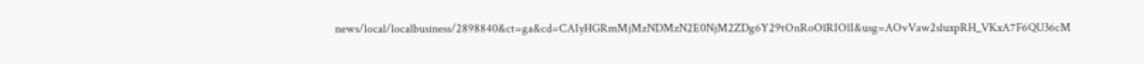news/local/localbusiness/2898840&ct=ga&cd=CAIyHGRmMjMzNDMzN2E0NjM2ZDg6Y29tOnRoOlRIOlI&usg=AOvVaw2sluxpRH_VKxA7F6QU36cM